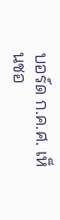บอร์ด ก.ค.ศ. เห็นชอ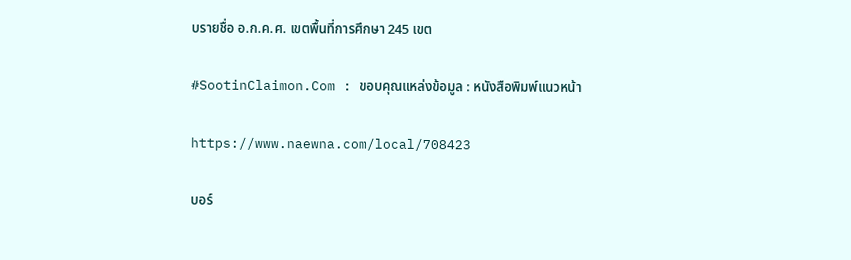บรายชื่อ อ.ก.ค.ศ. เขตพื้นที่การศึกษา 245 เขต

#SootinClaimon.Com : ขอบคุณแหล่งข้อมูล : หนังสือพิมพ์แนวหน้า

https://www.naewna.com/local/708423

บอร์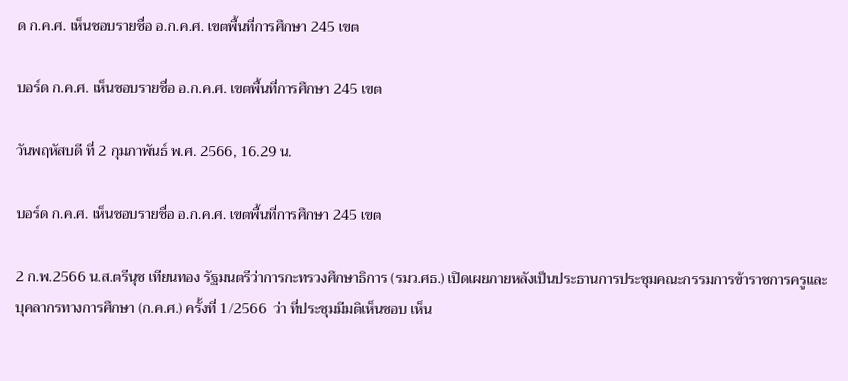ด ก.ค.ศ. เห็นชอบรายชื่อ อ.ก.ค.ศ. เขตพื้นที่การศึกษา 245 เขต

บอร์ด ก.ค.ศ. เห็นชอบรายชื่อ อ.ก.ค.ศ. เขตพื้นที่การศึกษา 245 เขต

วันพฤหัสบดี ที่ 2 กุมภาพันธ์ พ.ศ. 2566, 16.29 น.

บอร์ด ก.ค.ศ. เห็นชอบรายชื่อ อ.ก.ค.ศ. เขตพื้นที่การศึกษา 245 เขต

2 ก.พ.2566 น.ส.ตรีนุช เทียนทอง รัฐมนตรีว่าการกะทรวงศึกษาธิการ (รมว.ศธ.) เปิดเผยภายหลังเป็นประธานการประชุมคณะกรรมการข้าราชการครูและบุคลากรทางการศึกษา (ก.ค.ศ.) ครั้งที่ 1/2566  ว่า ที่ประชุมมีมติเห็นชอบ เห็น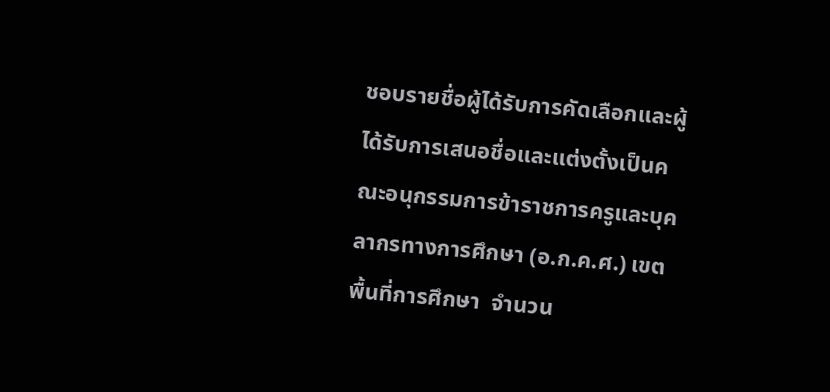ชอบรายชื่อผู้ได้รับการคัดเลือกและผู้ได้รับการเสนอชื่อและแต่งตั้งเป็นคณะอนุกรรมการข้าราชการครูและบุคลากรทางการศึกษา (อ.ก.ค.ศ.) เขตพื้นที่การศึกษา  จำนวน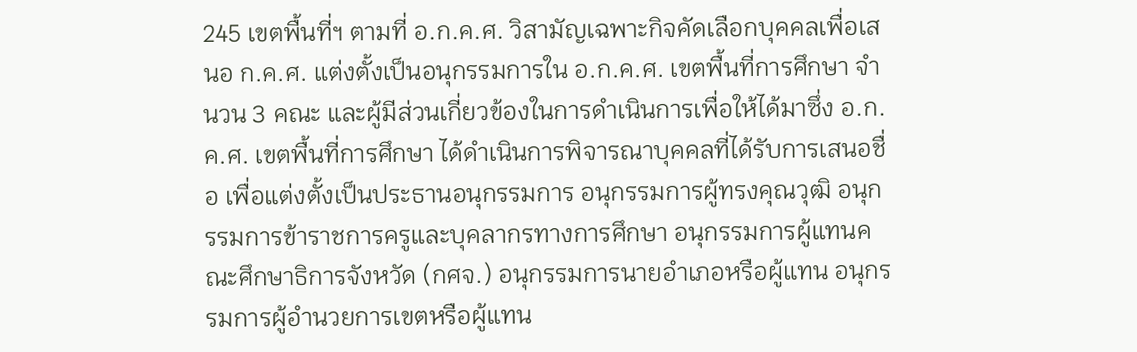245 เขตพื้นที่ฯ ตามที่ อ.ก.ค.ศ. วิสามัญเฉพาะกิจคัดเลือกบุคคลเพื่อเสนอ ก.ค.ศ. แต่งตั้งเป็นอนุกรรมการใน อ.ก.ค.ศ. เขตพื้นที่การศึกษา จำนวน 3 คณะ และผู้มีส่วนเกี่ยวข้องในการดำเนินการเพื่อให้ได้มาซึ่ง อ.ก.ค.ศ. เขตพื้นที่การศึกษา ได้ดำเนินการพิจารณาบุคคลที่ได้รับการเสนอชื่อ เพื่อแต่งตั้งเป็นประธานอนุกรรมการ อนุกรรมการผู้ทรงคุณวุฒิ อนุกรรมการข้าราชการครูและบุคลากรทางการศึกษา อนุกรรมการผู้แทนคณะศึกษาธิการจังหวัด (กศจ.) อนุกรรมการนายอำเภอหรือผู้แทน อนุกรรมการผู้อำนวยการเขตหรือผู้แทน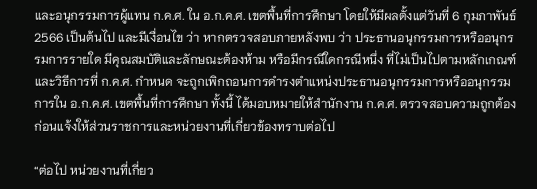และอนุกรรมการผู้แทน ก.ค.ศ. ใน อ.ก.ค.ศ. เขตพื้นที่การศึกษา โดยให้มีผลตั้งแต่วันที่ 6 กุมภาพันธ์ 2566 เป็นต้นไป และมีเงื่อนไข ว่า หากตรวจสอบภายหลังพบ ว่า ประธานอนุกรรมการหรืออนุกรรมการรายใด มีคุณสมบัติและลักษณะต้องห้าม หรือมีกรณีใดกรณีหนึ่ง ที่ไม่เป็นไปตามหลักเกณฑ์และวิธีการที่ ก.ค.ศ. กำหนด จะถูกเพิกถอนการดำรงตำแหน่งประธานอนุกรรมการหรืออนุกรรมการใน อ.ก.ค.ศ. เขตพื้นที่การศึกษา ทั้งนี้ ได้มอบหมายให้สำนักงาน ก.ค.ศ. ตรวจสอบความถูกต้องก่อนแจ้งให้ส่วนราชการและหน่วยงานที่เกี่ยวข้องทราบต่อไป

“ต่อไป หน่วยงานที่เกี่ยว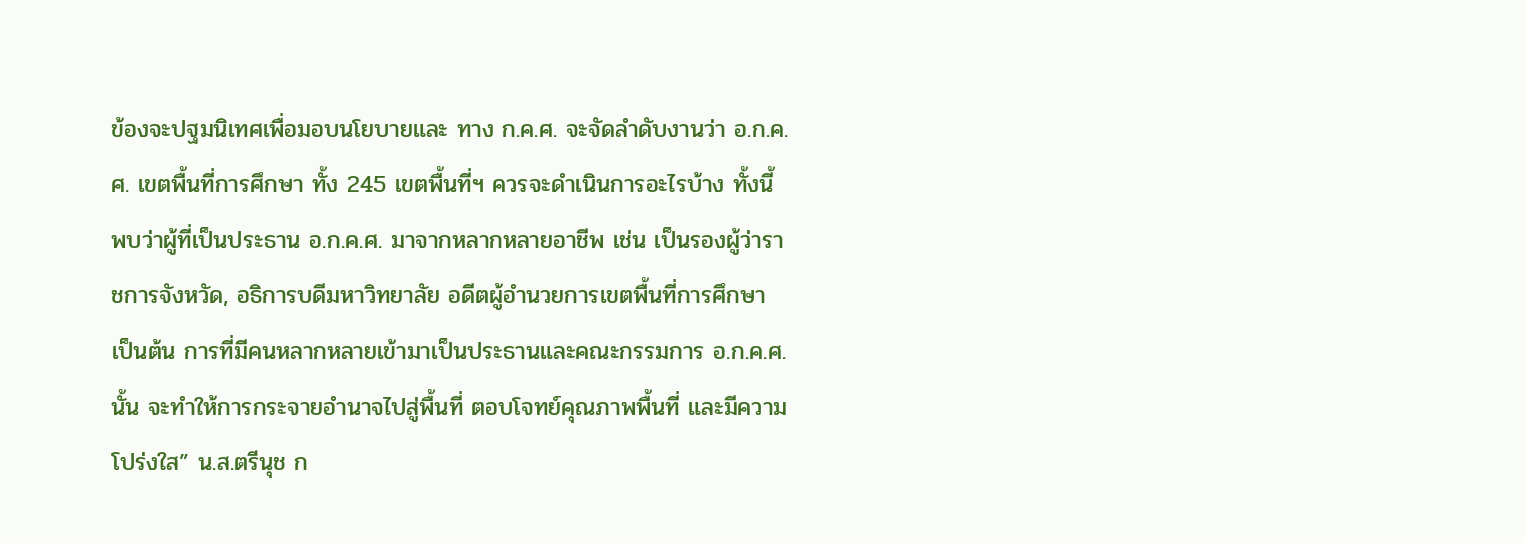ข้องจะปฐมนิเทศเพื่อมอบนโยบายและ ทาง ก.ค.ศ. จะจัดลำดับงานว่า อ.ก.ค.ศ. เขตพื้นที่การศึกษา ทั้ง 245 เขตพื้นที่ฯ ควรจะดำเนินการอะไรบ้าง ทั้งนี้ พบว่าผู้ที่เป็นประธาน อ.ก.ค.ศ. มาจากหลากหลายอาชีพ เช่น เป็นรองผู้ว่าราชการจังหวัด, อธิการบดีมหาวิทยาลัย อดีตผู้อำนวยการเขตพื้นที่การศึกษา เป็นต้น การที่มีคนหลากหลายเข้ามาเป็นประธานและคณะกรรมการ อ.ก.ค.ศ. นั้น จะทำให้การกระจายอำนาจไปสู่พื้นที่ ตอบโจทย์คุณภาพพื้นที่ และมีความโปร่งใส” น.ส.ตรีนุช ก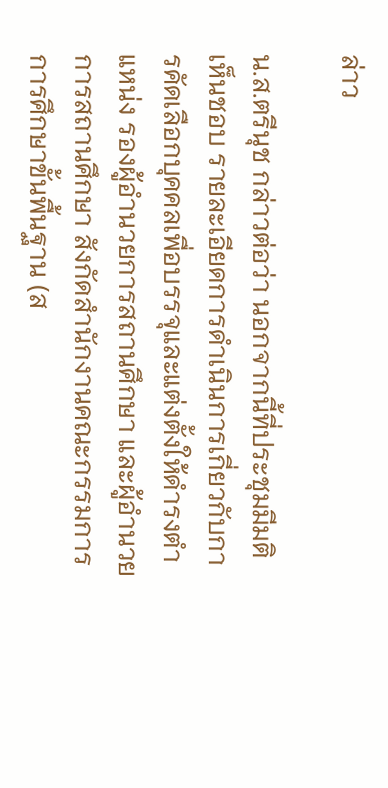ล่าว

น.ส.ตรีนุช กล่าวต่อว่า นอกจากนี้ที่ประชุมมีมติเห็นชอบ รายละเอียดการดำเนินการเกี่ยวกับการคัดเลือกบุคคลเพื่อบรรจุและแต่งตั้งให้ดำรงตำแหน่ง รองผู้อำนวยการสถานศึกษา และผู้อำนวยการสถานศึกษา สังกัดสำนักงานคณะกรรมการการศึกษาขั้นพื้นฐาน (ส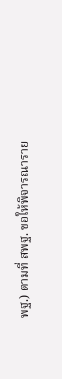พฐ.) ตามที่ สพฐ. ขอให้พิจารณาราย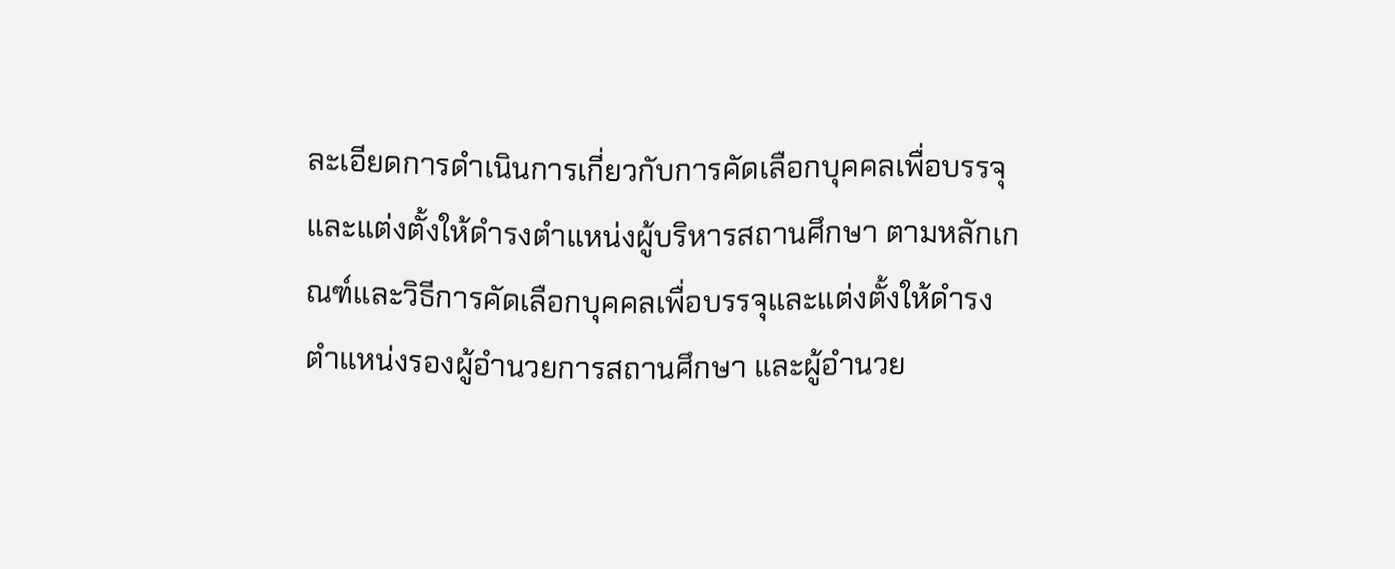ละเอียดการดำเนินการเกี่ยวกับการคัดเลือกบุคคลเพื่อบรรจุและแต่งตั้งให้ดำรงตำแหน่งผู้บริหารสถานศึกษา ตามหลักเกณฑ์และวิธีการคัดเลือกบุคคลเพื่อบรรจุและแต่งตั้งให้ดำรงตำแหน่งรองผู้อำนวยการสถานศึกษา และผู้อำนวย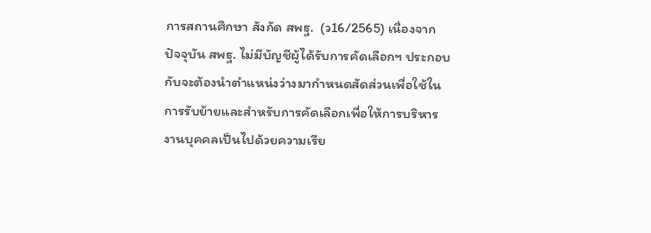การสถานศึกษา สังกัด สพฐ.  (ว16/2565) เนื่องจากปัจจุบัน สพฐ. ไม่มีบัญชีผู้ได้รับการคัดเลือกฯ ประกอบกับจะต้องนำตำแหน่งว่างมากำหนดสัดส่วนเพื่อใช้ในการรับย้ายและสำหรับการคัดเลือกเพื่อให้การบริหารงานบุคคลเป็นไปด้วยความเรีย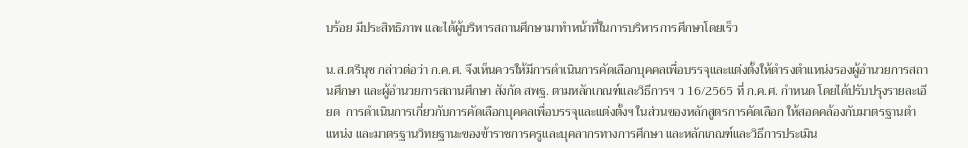บร้อย มีประสิทธิภาพ และได้ผู้บริหารสถานศึกษามาทำหน้าที่ในการบริหารการศึกษาโดยเร็ว

น.ส.ตรีนุช กล่าวต่อว่า ก.ค.ศ. จึงเห็นควรให้มีการดำเนินการคัดเลือกบุคคลเพื่อบรรจุและแต่งตั้งให้ดำรงตำแหน่งรองผู้อำนวยการสถานศึกษา และผู้อำนวยการสถานศึกษา สังกัด สพฐ. ตามหลักเกณฑ์และวิธีการฯ ว 16/2565 ที่ ก.ค.ศ. กำหนด โดยได้ปรับปรุงรายละเอียด  การดำเนินการเกี่ยวกับการคัดเลือกบุคคลเพื่อบรรจุและแต่งตั้งฯ ในส่วนของหลักสูตรการคัดเลือก ให้สอดคล้องกับมาตรฐานตำแหน่ง และมาตรฐานวิทยฐานะของข้าราชการครูและบุคลากรทางการศึกษา และหลักเกณฑ์และวิธีการประเมิน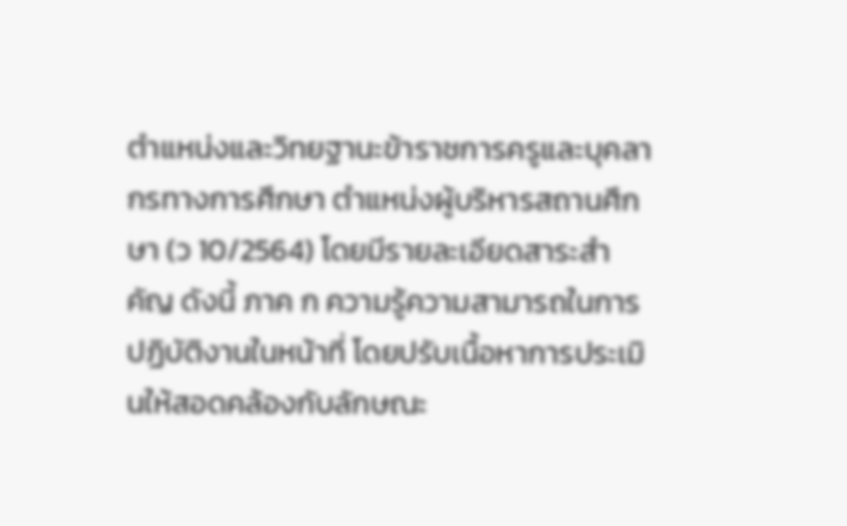ตำแหน่งและวิทยฐานะข้าราชการครูและบุคลากรทางการศึกษา ตำแหน่งผู้บริหารสถานศึกษา (ว 10/2564) โดยมีรายละเอียดสาระสำคัญ ดังนี้ ภาค ก ความรู้ความสามารถในการปฏิบัติงานในหน้าที่ โดยปรับเนื้อหาการประเมินให้สอดคล้องกับลักษณะ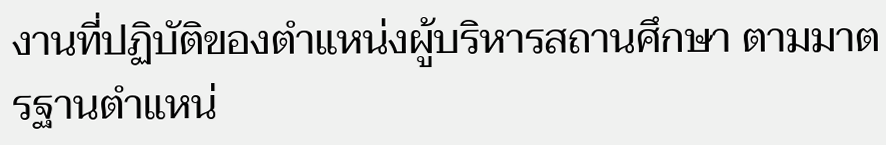งานที่ปฏิบัติของตำแหน่งผู้บริหารสถานศึกษา ตามมาตรฐานตำแหน่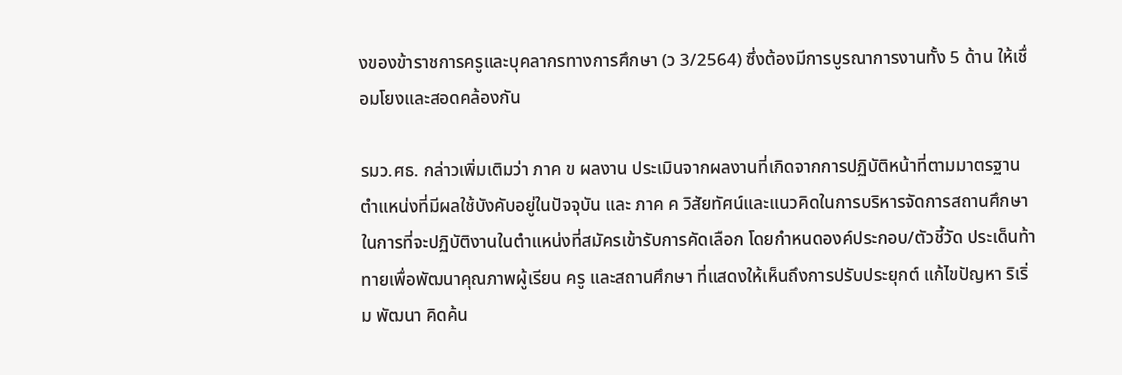งของข้าราชการครูและบุคลากรทางการศึกษา (ว 3/2564) ซึ่งต้องมีการบูรณาการงานทั้ง 5 ด้าน ให้เชื่อมโยงและสอดคล้องกัน

รมว.ศธ. กล่าวเพิ่มเติมว่า ภาค ข ผลงาน ประเมินจากผลงานที่เกิดจากการปฏิบัติหน้าที่ตามมาตรฐานตำแหน่งที่มีผลใช้บังคับอยู่ในปัจจุบัน และ ภาค ค วิสัยทัศน์และแนวคิดในการบริหารจัดการสถานศึกษาในการที่จะปฏิบัติงานในตำแหน่งที่สมัครเข้ารับการคัดเลือก โดยกำหนดองค์ประกอบ/ตัวชี้วัด ประเด็นท้าทายเพื่อพัฒนาคุณภาพผู้เรียน ครู และสถานศึกษา ที่แสดงให้เห็นถึงการปรับประยุกต์ แก้ไขปัญหา ริเริ่ม พัฒนา คิดค้น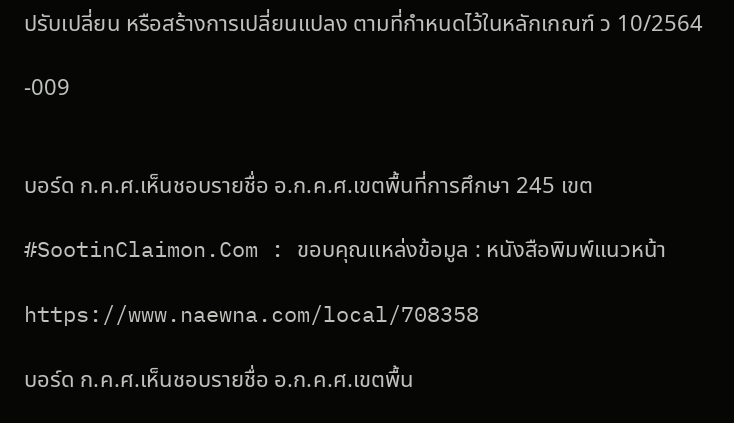ปรับเปลี่ยน หรือสร้างการเปลี่ยนแปลง ตามที่กำหนดไว้ในหลักเกณฑ์ ว 10/2564

-009


บอร์ด ก.ค.ศ.เห็นชอบรายชื่อ อ.ก.ค.ศ.เขตพื้นที่การศึกษา 245 เขต

#SootinClaimon.Com : ขอบคุณแหล่งข้อมูล : หนังสือพิมพ์แนวหน้า

https://www.naewna.com/local/708358

บอร์ด ก.ค.ศ.เห็นชอบรายชื่อ อ.ก.ค.ศ.เขตพื้น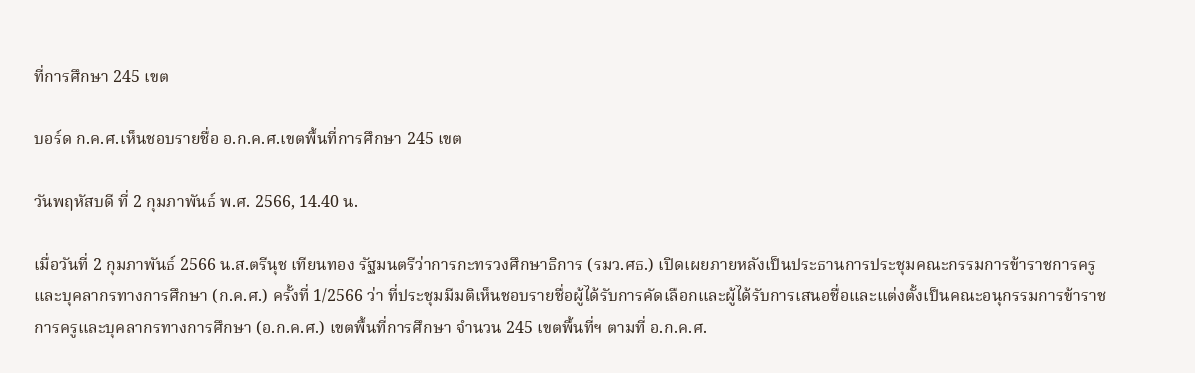ที่การศึกษา 245 เขต

บอร์ด ก.ค.ศ.เห็นชอบรายชื่อ อ.ก.ค.ศ.เขตพื้นที่การศึกษา 245 เขต

วันพฤหัสบดี ที่ 2 กุมภาพันธ์ พ.ศ. 2566, 14.40 น.

เมื่อวันที่ 2 กุมภาพันธ์ 2566 น.ส.ตรีนุช เทียนทอง รัฐมนตรีว่าการกะทรวงศึกษาธิการ (รมว.ศธ.) เปิดเผยภายหลังเป็นประธานการประชุมคณะกรรมการข้าราชการครูและบุคลากรทางการศึกษา (ก.ค.ศ.) ครั้งที่ 1/2566 ว่า ที่ประชุมมีมติเห็นชอบรายชื่อผู้ได้รับการคัดเลือกและผู้ได้รับการเสนอชื่อและแต่งตั้งเป็นคณะอนุกรรมการข้าราชการครูและบุคลากรทางการศึกษา (อ.ก.ค.ศ.) เขตพื้นที่การศึกษา จำนวน 245 เขตพื้นที่ฯ ตามที่ อ.ก.ค.ศ.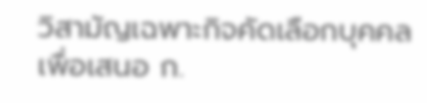วิสามัญเฉพาะกิจคัดเลือกบุคคลเพื่อเสนอ ก.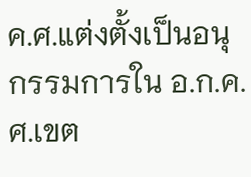ค.ศ.แต่งตั้งเป็นอนุกรรมการใน อ.ก.ค.ศ.เขต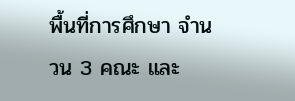พื้นที่การศึกษา จำนวน 3 คณะ และ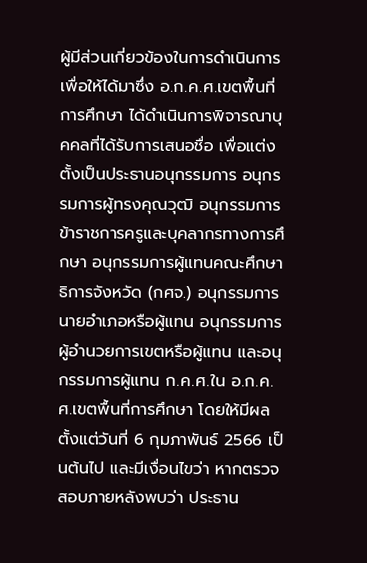ผู้มีส่วนเกี่ยวข้องในการดำเนินการเพื่อให้ได้มาซึ่ง อ.ก.ค.ศ.เขตพื้นที่การศึกษา ได้ดำเนินการพิจารณาบุคคลที่ได้รับการเสนอชื่อ เพื่อแต่งตั้งเป็นประธานอนุกรรมการ อนุกรรมการผู้ทรงคุณวุฒิ อนุกรรมการข้าราชการครูและบุคลากรทางการศึกษา อนุกรรมการผู้แทนคณะศึกษาธิการจังหวัด (กศจ.) อนุกรรมการนายอำเภอหรือผู้แทน อนุกรรมการผู้อำนวยการเขตหรือผู้แทน และอนุกรรมการผู้แทน ก.ค.ศ.ใน อ.ก.ค.ศ.เขตพื้นที่การศึกษา โดยให้มีผลตั้งแต่วันที่ 6 กุมภาพันธ์ 2566 เป็นต้นไป และมีเงื่อนไขว่า หากตรวจสอบภายหลังพบว่า ประธาน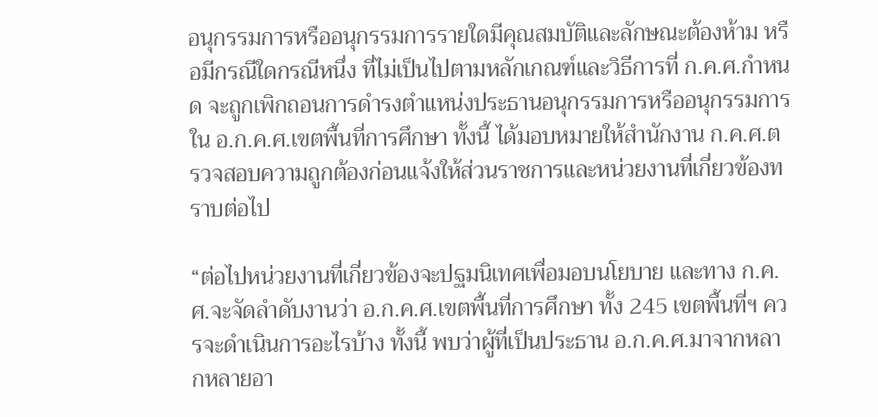อนุกรรมการหรืออนุกรรมการรายใดมีคุณสมบัติและลักษณะต้องห้าม หรือมีกรณีใดกรณีหนึ่ง ที่ไม่เป็นไปตามหลักเกณฑ์และวิธีการที่ ก.ค.ศ.กำหนด จะถูกเพิกถอนการดำรงตำแหน่งประธานอนุกรรมการหรืออนุกรรมการใน อ.ก.ค.ศ.เขตพื้นที่การศึกษา ทั้งนี้ ได้มอบหมายให้สำนักงาน ก.ค.ศ.ตรวจสอบความถูกต้องก่อนแจ้งให้ส่วนราชการและหน่วยงานที่เกี่ยวข้องทราบต่อไป

“ต่อไปหน่วยงานที่เกี่ยวข้องจะปฐมนิเทศเพื่อมอบนโยบาย และทาง ก.ค.ศ.จะจัดลำดับงานว่า อ.ก.ค.ศ.เขตพื้นที่การศึกษา ทั้ง 245 เขตพื้นที่ฯ ควรจะดำเนินการอะไรบ้าง ทั้งนี้ พบว่าผู้ที่เป็นประธาน อ.ก.ค.ศ.มาจากหลากหลายอา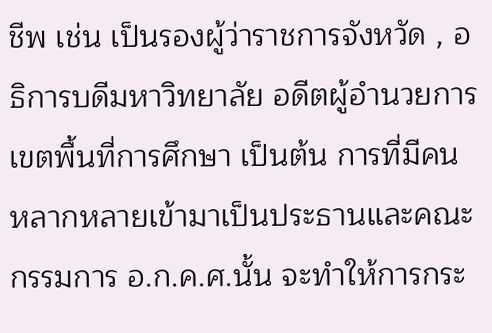ชีพ เช่น เป็นรองผู้ว่าราชการจังหวัด , อธิการบดีมหาวิทยาลัย อดีตผู้อำนวยการเขตพื้นที่การศึกษา เป็นต้น การที่มีคนหลากหลายเข้ามาเป็นประธานและคณะกรรมการ อ.ก.ค.ศ.นั้น จะทำให้การกระ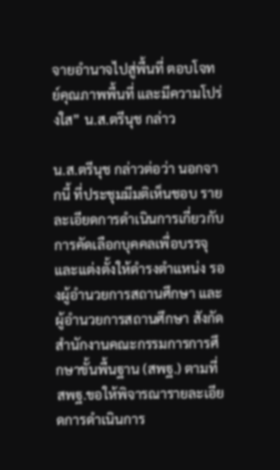จายอำนาจไปสู่พื้นที่ ตอบโจทย์คุณภาพพื้นที่ และมีความโปร่งใส” น.ส.ตรีนุช กล่าว

น.ส.ตรีนุช กล่าวต่อว่า นอกจากนี้ ที่ประชุมมีมติเห็นชอบ รายละเอียดการดำเนินการเกี่ยวกับการคัดเลือกบุคคลเพื่อบรรจุและแต่งตั้งให้ดำรงตำแหน่ง รองผู้อำนวยการสถานศึกษา และผู้อำนวยการสถานศึกษา สังกัดสำนักงานคณะกรรมการการศึกษาขั้นพื้นฐาน (สพฐ.) ตามที่ สพฐ.ขอให้พิจารณารายละเอียดการดำเนินการ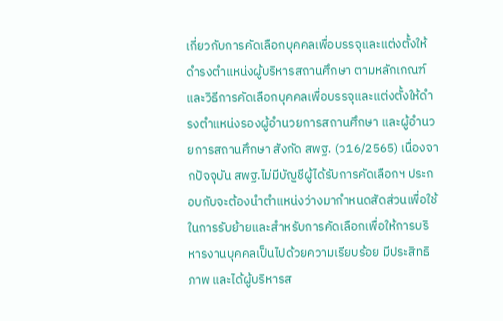เกี่ยวกับการคัดเลือกบุคคลเพื่อบรรจุและแต่งตั้งให้ดำรงตำแหน่งผู้บริหารสถานศึกษา ตามหลักเกณฑ์และวิธีการคัดเลือกบุคคลเพื่อบรรจุและแต่งตั้งให้ดำรงตำแหน่งรองผู้อำนวยการสถานศึกษา และผู้อำนวยการสถานศึกษา สังกัด สพฐ. (ว16/2565) เนื่องจากปัจจุบัน สพฐ.ไม่มีบัญชีผู้ได้รับการคัดเลือกฯ ประกอบกับจะต้องนำตำแหน่งว่างมากำหนดสัดส่วนเพื่อใช้ในการรับย้ายและสำหรับการคัดเลือกเพื่อให้การบริหารงานบุคคลเป็นไปด้วยความเรียบร้อย มีประสิทธิภาพ และได้ผู้บริหารส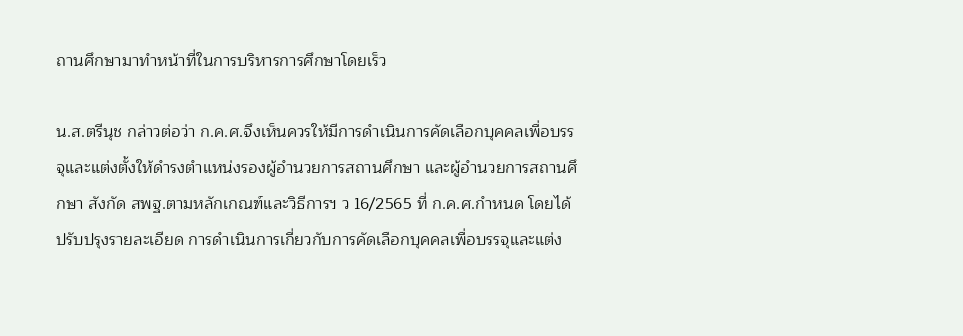ถานศึกษามาทำหน้าที่ในการบริหารการศึกษาโดยเร็ว

น.ส.ตรีนุช กล่าวต่อว่า ก.ค.ศ.จึงเห็นควรให้มีการดำเนินการคัดเลือกบุคคลเพื่อบรรจุและแต่งตั้งให้ดำรงตำแหน่งรองผู้อำนวยการสถานศึกษา และผู้อำนวยการสถานศึกษา สังกัด สพฐ.ตามหลักเกณฑ์และวิธีการฯ ว 16/2565 ที่ ก.ค.ศ.กำหนด โดยได้ปรับปรุงรายละเอียด การดำเนินการเกี่ยวกับการคัดเลือกบุคคลเพื่อบรรจุและแต่ง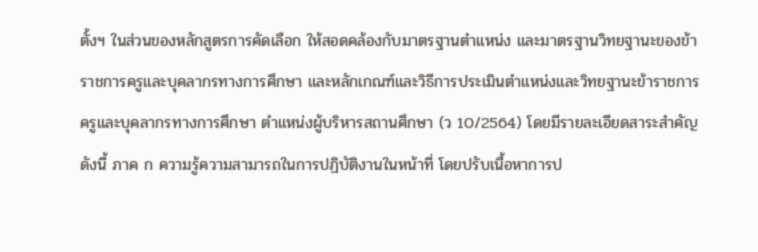ตั้งฯ ในส่วนของหลักสูตรการคัดเลือก ให้สอดคล้องกับมาตรฐานตำแหน่ง และมาตรฐานวิทยฐานะของข้าราชการครูและบุคลากรทางการศึกษา และหลักเกณฑ์และวิธีการประเมินตำแหน่งและวิทยฐานะข้าราชการครูและบุคลากรทางการศึกษา ตำแหน่งผู้บริหารสถานศึกษา (ว 10/2564) โดยมีรายละเอียดสาระสำคัญ ดังนี้ ภาค ก ความรู้ความสามารถในการปฏิบัติงานในหน้าที่ โดยปรับเนื้อหาการป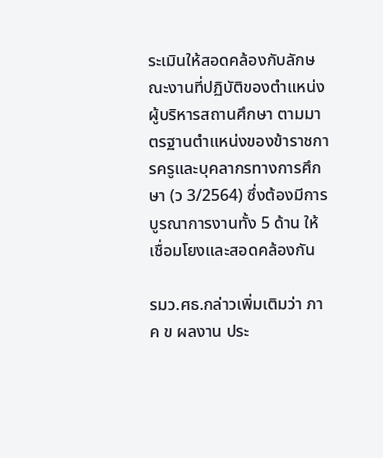ระเมินให้สอดคล้องกับลักษณะงานที่ปฏิบัติของตำแหน่งผู้บริหารสถานศึกษา ตามมาตรฐานตำแหน่งของข้าราชการครูและบุคลากรทางการศึกษา (ว 3/2564) ซึ่งต้องมีการบูรณาการงานทั้ง 5 ด้าน ให้เชื่อมโยงและสอดคล้องกัน

รมว.ศธ.กล่าวเพิ่มเติมว่า ภาค ข ผลงาน ประ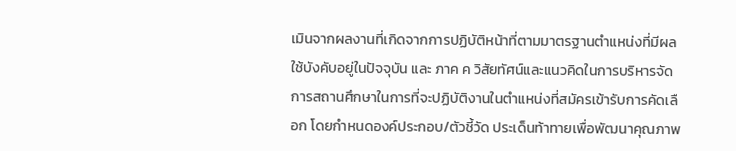เมินจากผลงานที่เกิดจากการปฏิบัติหน้าที่ตามมาตรฐานตำแหน่งที่มีผลใช้บังคับอยู่ในปัจจุบัน และ ภาค ค วิสัยทัศน์และแนวคิดในการบริหารจัดการสถานศึกษาในการที่จะปฏิบัติงานในตำแหน่งที่สมัครเข้ารับการคัดเลือก โดยกำหนดองค์ประกอบ/ตัวชี้วัด ประเด็นท้าทายเพื่อพัฒนาคุณภาพ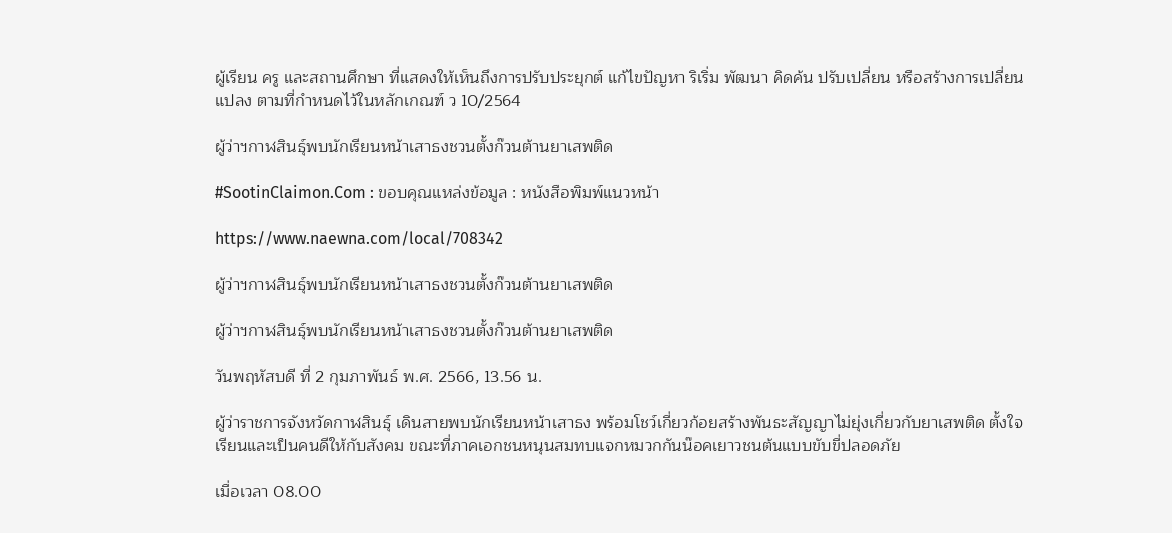ผู้เรียน ครู และสถานศึกษา ที่แสดงให้เห็นถึงการปรับประยุกต์ แก้ไขปัญหา ริเริ่ม พัฒนา คิดค้น ปรับเปลี่ยน หรือสร้างการเปลี่ยนแปลง ตามที่กำหนดไว้ในหลักเกณฑ์ ว 10/2564

ผู้ว่าฯกาฬสินธุ์พบนักเรียนหน้าเสาธงชวนตั้งก๊วนต้านยาเสพติด

#SootinClaimon.Com : ขอบคุณแหล่งข้อมูล : หนังสือพิมพ์แนวหน้า

https://www.naewna.com/local/708342

ผู้ว่าฯกาฬสินธุ์พบนักเรียนหน้าเสาธงชวนตั้งก๊วนต้านยาเสพติด

ผู้ว่าฯกาฬสินธุ์พบนักเรียนหน้าเสาธงชวนตั้งก๊วนต้านยาเสพติด

วันพฤหัสบดี ที่ 2 กุมภาพันธ์ พ.ศ. 2566, 13.56 น.

ผู้ว่าราชการจังหวัดกาฬสินธุ์ เดินสายพบนักเรียนหน้าเสาธง พร้อมโชว์เกี่ยวก้อยสร้างพันธะสัญญาไม่ยุ่งเกี่ยวกับยาเสพติด ตั้งใจเรียนและเป็นคนดีให้กับสังคม ขณะที่ภาคเอกชนหนุนสมทบแจกหมวกกันน๊อคเยาวชนต้นแบบขับขี่ปลอดภัย

เมื่อเวลา 08.00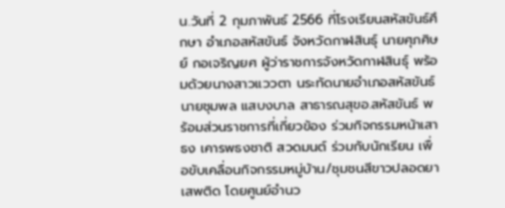น.วันที่ 2 กุมภาพันธ์ 2566 ที่โรงเรียนสหัสขันธ์ศึกษา อำเภอสหัสขันธ์ จังหวัดกาฬสินธุ์ นายศุภศิษย์ กอเจริญยศ ผู้ว่าราชการจังหวัดกาฬสินธุ์ พร้อมด้วยนางสาวแววตา นระทัดนายอำเภอสหัสขันธ์ นายชุมพล แสบงบาล สาธารณสุขอ.สหัสขันธ์ พร้อมส่วนราชการที่เกี่ยวข้อง ร่วมกิจกรรมหน้าเสาธง เคารพธงชาติ สวดมนต์ ร่วมกับนักเรียน เพื่อขับเคลื่อนกิจกรรมหมู่บ้าน/ชุมชนสีขาวปลอดยาเสพติด โดยศูนย์อำนว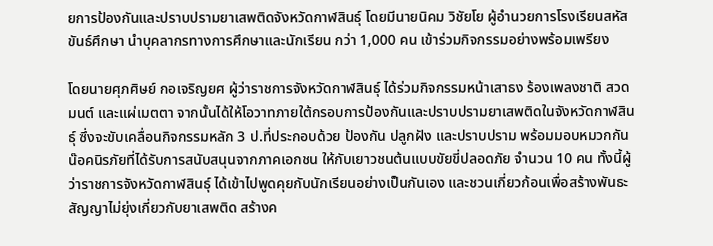ยการป้องกันและปราบปรามยาเสพติดจังหวัดกาฬสินธุ์ โดยมีนายนิคม วิชัยโย ผู้อำนวยการโรงเรียนสหัสขันธ์ศึกษา นำบุคลากรทางการศึกษาและนักเรียน กว่า 1,000 คน เข้าร่วมกิจกรรมอย่างพร้อมเพรียง

โดยนายศุภศิษย์ กอเจริญยศ ผู้ว่าราชการจังหวัดกาฬสินธุ์ ได้ร่วมกิจกรรมหน้าเสาธง ร้องเพลงชาติ สวดมนต์ และแผ่เมตตา จากนั้นได้ให้โอวาทภายใต้กรอบการป้องกันและปราบปรามยาเสพติดในจังหวัดกาฬสินธุ์ ซึ่งจะขับเคลื่อนกิจกรรมหลัก 3 ป.ที่ประกอบด้วย ป้องกัน ปลูกฝัง และปราบปราม พร้อมมอบหมวกกันน๊อคนิรภัยที่ได้รับการสนับสนุนจากภาคเอกชน ให้กับเยาวชนต้นแบบขัยขี่ปลอดภัย จำนวน 10 คน ทั้งนี้ผู้ว่าราชการจังหวัดกาฬสินธุ์ ได้เข้าไปพูดคุยกับนักเรียนอย่างเป็นกันเอง และชวนเกี่ยวก้อนเพื่อสร้างพันธะสัญญาไม่ยุ่งเกี่ยวกับยาเสพติด สร้างค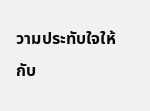วามประทับใจให้กับ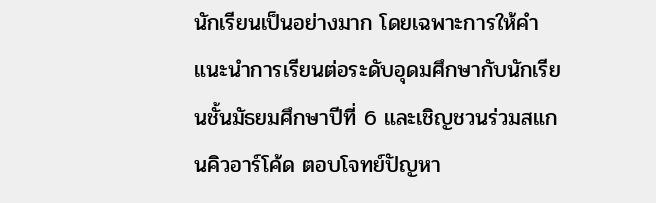นักเรียนเป็นอย่างมาก โดยเฉพาะการให้คำแนะนำการเรียนต่อระดับอุดมศึกษากับนักเรียนชั้นมัธยมศึกษาปีที่ 6 และเชิญชวนร่วมสแกนคิวอาร์โค้ด ตอบโจทย์ปัญหา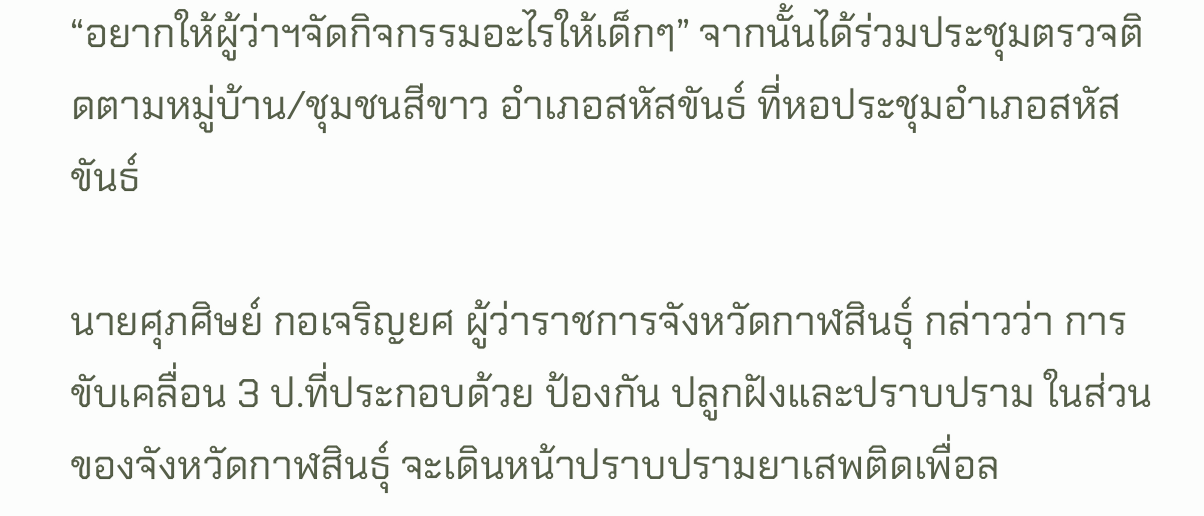“อยากให้ผู้ว่าฯจัดกิจกรรมอะไรให้เด็กๆ” จากนั้นได้ร่วมประชุมตรวจติดตามหมู่บ้าน/ชุมชนสีขาว อำเภอสหัสขันธ์ ที่หอประชุมอำเภอสหัสขันธ์

นายศุภศิษย์ กอเจริญยศ ผู้ว่าราชการจังหวัดกาฬสินธุ์ กล่าวว่า การขับเคลื่อน 3 ป.ที่ประกอบด้วย ป้องกัน ปลูกฝังและปราบปราม ในส่วนของจังหวัดกาฬสินธุ์ จะเดินหน้าปราบปรามยาเสพติดเพื่อล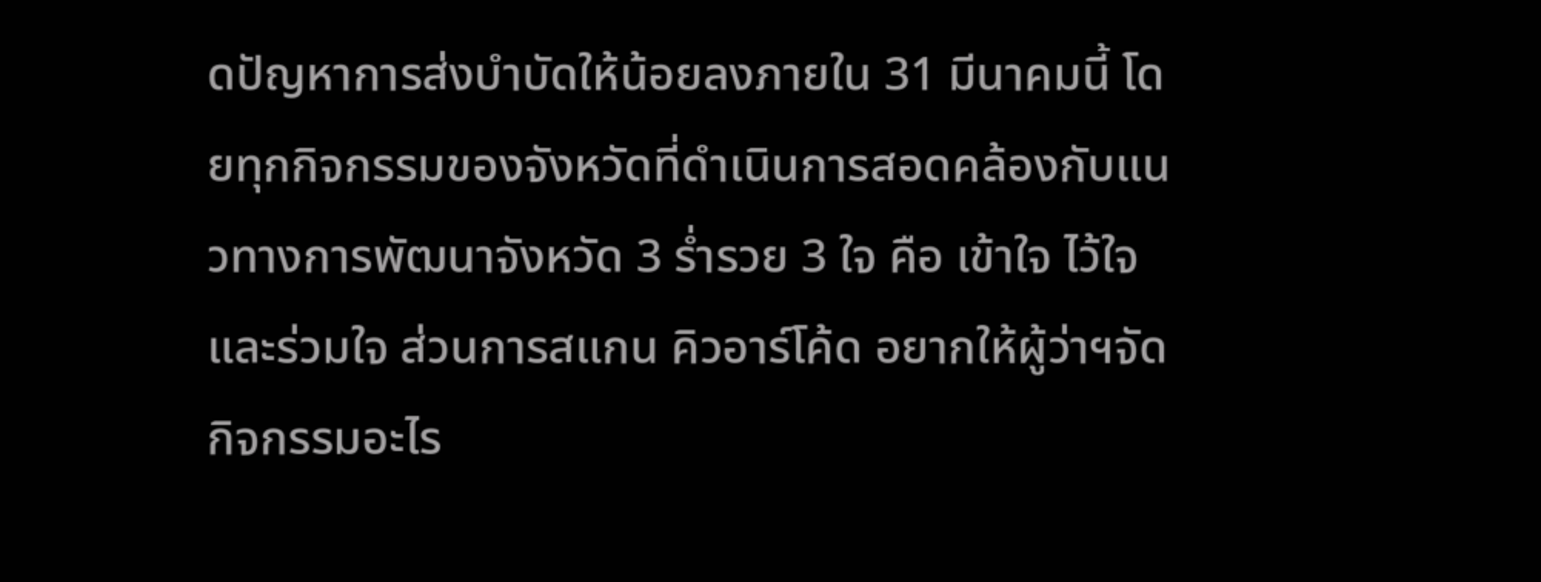ดปัญหาการส่งบำบัดให้น้อยลงภายใน 31 มีนาคมนี้ โดยทุกกิจกรรมของจังหวัดที่ดำเนินการสอดคล้องกับแนวทางการพัฒนาจังหวัด 3 ร่ำรวย 3 ใจ คือ เข้าใจ ไว้ใจ และร่วมใจ ส่วนการสแกน คิวอาร์โค้ด อยากให้ผู้ว่าฯจัดกิจกรรมอะไร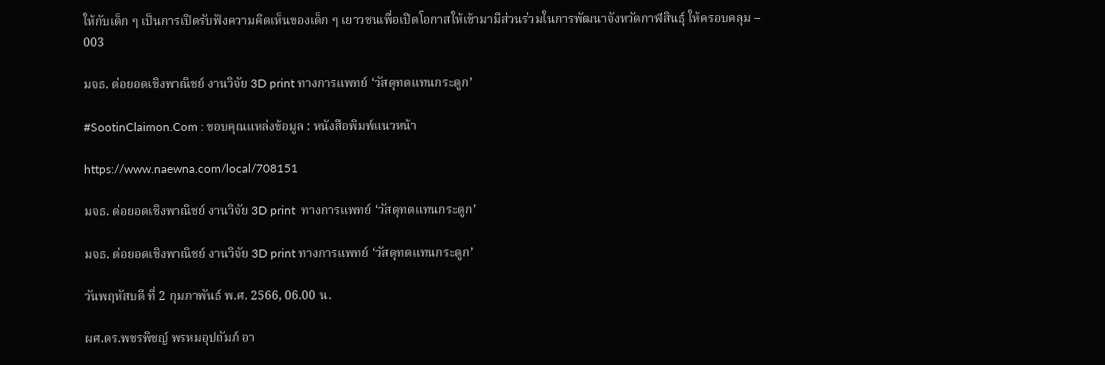ให้กับเด็ก ๆ เป็นการเปิดรับฟังความคิดเห็นของเด็ก ๆ เยาวชนเพื่อเปิดโอกาสให้เข้ามามีส่วนร่วมในการพัฒนาจังหวัดกาฬสินธุ์ ให้ครอบคลุม – 003

มจธ. ต่อยอดเชิงพาณิชย์ งานวิจัย 3D print ทางการแพทย์ ‘วัสดุทดแทนกระดูก’

#SootinClaimon.Com : ขอบคุณแหล่งข้อมูล : หนังสือพิมพ์แนวหน้า

https://www.naewna.com/local/708151

มจธ. ต่อยอดเชิงพาณิชย์ งานวิจัย 3D print  ทางการแพทย์ ‘วัสดุทดแทนกระดูก’

มจธ. ต่อยอดเชิงพาณิชย์ งานวิจัย 3D print ทางการแพทย์ ‘วัสดุทดแทนกระดูก’

วันพฤหัสบดี ที่ 2 กุมภาพันธ์ พ.ศ. 2566, 06.00 น.

ผศ.ดร.พชรพิชญ์ พรหมอุปถัมภ์ อา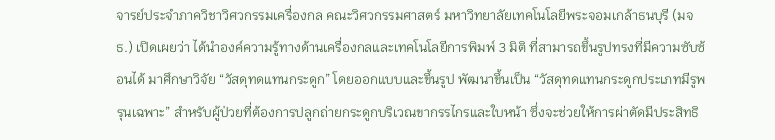จารย์ประจำภาควิชาวิศวกรรมเครื่องกล คณะวิศวกรรมศาสตร์ มหาวิทยาลัยเทคโนโลยีพระจอมเกล้าธนบุรี (มจธ.) เปิดเผยว่า ได้นำองค์ความรู้ทางด้านเครื่องกลและเทคโนโลยีการพิมพ์ 3 มิติ ที่สามารถขึ้นรูปทรงที่มีความซับซ้อนได้ มาศึกษาวิจัย “วัสดุทดแทนกระดูก” โดยออกแบบและขึ้นรูป พัฒนาขึ้นเป็น “วัสดุทดแทนกระดูกประเภทมีรูพรุนเฉพาะ” สำหรับผู้ป่วยที่ต้องการปลูกถ่ายกระดูกบริเวณขากรรไกรและใบหน้า ซึ่งจะช่วยให้การผ่าตัดมีประสิทธิ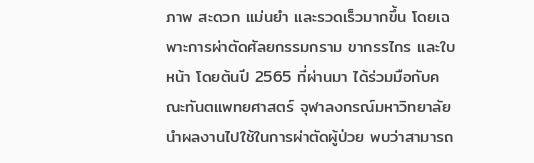ภาพ สะดวก แม่นยำ และรวดเร็วมากขึ้น โดยเฉพาะการผ่าตัดศัลยกรรมกราม ขากรรไกร และใบหน้า โดยต้นปี 2565 ที่ผ่านมา ได้ร่วมมือกับคณะทันตแพทยศาสตร์ จุฬาลงกรณ์มหาวิทยาลัย นำผลงานไปใช้ในการผ่าตัดผู้ป่วย พบว่าสามารถ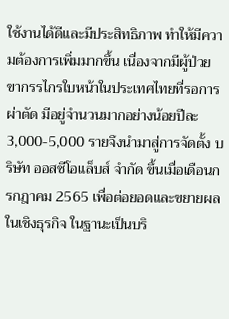ใช้งานได้ดีและมีประสิทธิภาพ ทำให้มีความต้องการเพิ่มมากขึ้น เนื่องจากมีผู้ป่วยขากรรไกรใบหน้าในประเทศไทยที่รอการผ่าตัด มีอยู่จำนวนมากอย่างน้อยปีละ 3,000-5,000 รายจึงนำมาสู่การจัดตั้ง บริษัท ออสซีโอแล็บส์ จำกัด ขึ้นเมื่อเดือนกรกฎาคม 2565 เพื่อต่อยอดและขยายผลในเชิงธุรกิจ ในฐานะเป็นบริ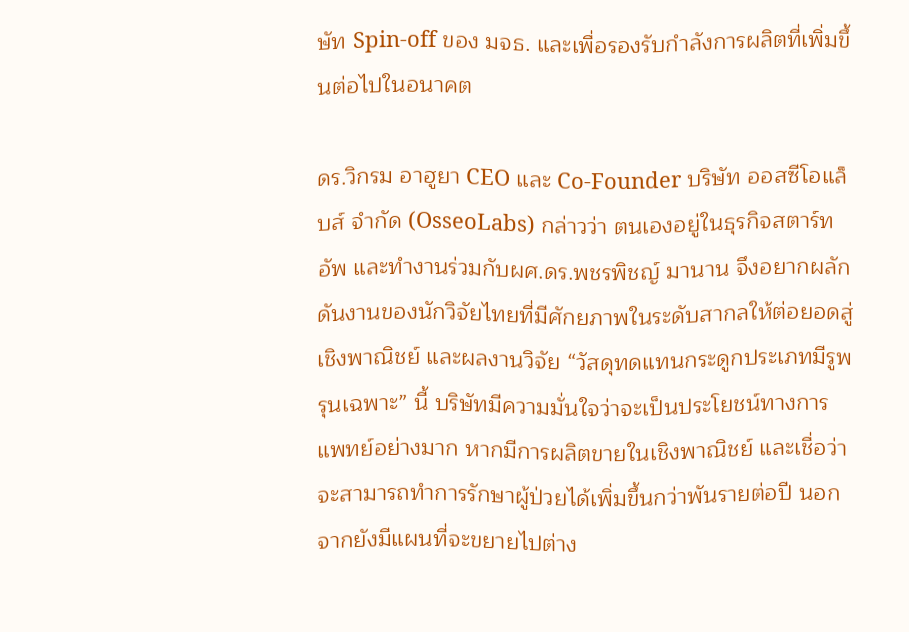ษัท Spin-off ของ มจธ. และเพื่อรองรับกำลังการผลิตที่เพิ่มขึ้นต่อไปในอนาคต

ดร.วิกรม อาฮูยา CEO และ Co-Founder บริษัท ออสซีโอแล็บส์ จำกัด (OsseoLabs) กล่าวว่า ตนเองอยู่ในธุรกิจสตาร์ทอัพ และทำงานร่วมกับผศ.ดร.พชรพิชญ์ มานาน จึงอยากผลักดันงานของนักวิจัยไทยที่มีศักยภาพในระดับสากลให้ต่อยอดสู่เชิงพาณิชย์ และผลงานวิจัย “วัสดุทดแทนกระดูกประเภทมีรูพรุนเฉพาะ” นี้ บริษัทมีความมั่นใจว่าจะเป็นประโยชน์ทางการแพทย์อย่างมาก หากมีการผลิตขายในเชิงพาณิชย์ และเชื่อว่าจะสามารถทำการรักษาผู้ป่วยได้เพิ่มขึ้นกว่าพันรายต่อปี นอกจากยังมีแผนที่จะขยายไปต่าง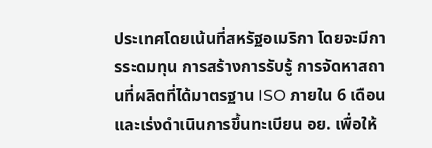ประเทศโดยเน้นที่สหรัฐอเมริกา โดยจะมีการระดมทุน การสร้างการรับรู้ การจัดหาสถานที่ผลิตที่ได้มาตรฐาน ISO ภายใน 6 เดือน และเร่งดำเนินการขึ้นทะเบียน อย. เพื่อให้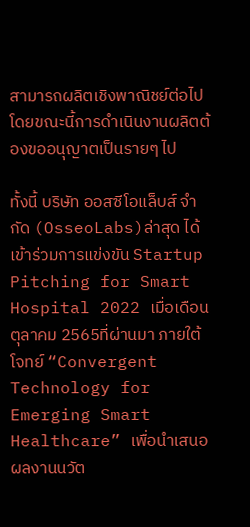สามารถผลิตเชิงพาณิชย์ต่อไป โดยขณะนี้การดำเนินงานผลิตต้องขออนุญาตเป็นรายๆ ไป

ทั้งนี้ บริษัท ออสซีโอแล็บส์ จำกัด (OsseoLabs)ล่าสุด ได้เข้าร่วมการแข่งขัน Startup Pitching for Smart Hospital 2022 เมื่อเดือนตุลาคม 2565ที่ผ่านมา ภายใต้โจทย์ “Convergent Technology for Emerging Smart Healthcare” เพื่อนำเสนอผลงานนวัต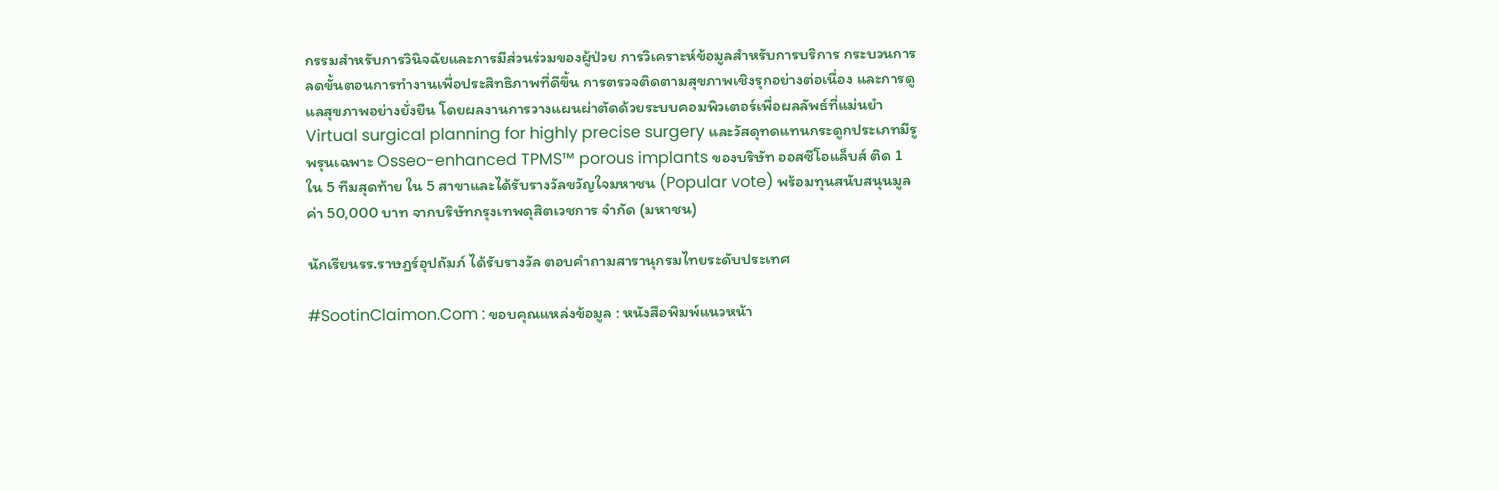กรรมสำหรับการวินิจฉัยและการมีส่วนร่วมของผู้ป่วย การวิเคราะห์ข้อมูลสำหรับการบริการ กระบวนการลดขั้นตอนการทำงานเพื่อประสิทธิภาพที่ดีขึ้น การตรวจติดตามสุขภาพเชิงรุกอย่างต่อเนื่อง และการดูแลสุขภาพอย่างยั่งยืน โดยผลงานการวางแผนผ่าตัดด้วยระบบคอมพิวเตอร์เพื่อผลลัพธ์ที่แม่นยำ Virtual surgical planning for highly precise surgery และวัสดุทดแทนกระดูกประเภทมีรูพรุนเฉพาะ Osseo-enhanced TPMS™ porous implants ของบริษัท ออสซีโอแล็บส์ ติด 1 ใน 5 ทีมสุดท้าย ใน 5 สาขาและได้รับรางวัลขวัญใจมหาชน (Popular vote) พร้อมทุนสนับสนุนมูลค่า 50,000 บาท จากบริษัทกรุงเทพดุสิตเวชการ จำกัด (มหาชน)

นักเรียนรร.ราษฎร์อุปถัมภ์ ได้รับรางวัล ตอบคำถามสารานุกรมไทยระดับประเทศ

#SootinClaimon.Com : ขอบคุณแหล่งข้อมูล : หนังสือพิมพ์แนวหน้า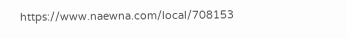https://www.naewna.com/local/708153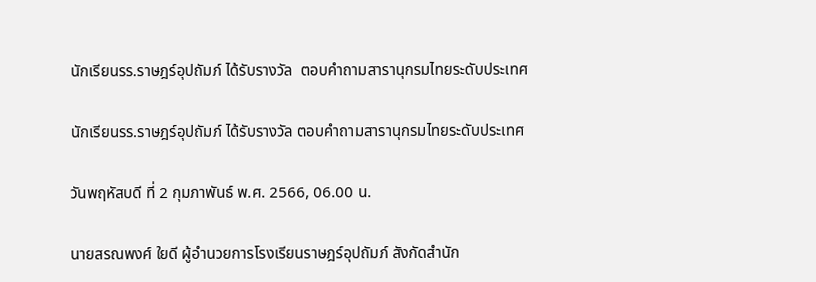นักเรียนรร.ราษฎร์อุปถัมภ์ ได้รับรางวัล  ตอบคำถามสารานุกรมไทยระดับประเทศ

นักเรียนรร.ราษฎร์อุปถัมภ์ ได้รับรางวัล ตอบคำถามสารานุกรมไทยระดับประเทศ

วันพฤหัสบดี ที่ 2 กุมภาพันธ์ พ.ศ. 2566, 06.00 น.

นายสรณพงศ์ ใยดี ผู้อำนวยการโรงเรียนราษฎร์อุปถัมภ์ สังกัดสำนัก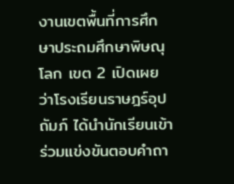งานเขตพื้นที่การศึกษาประถมศึกษาพิษณุโลก เขต 2 เปิดเผยว่าโรงเรียนราษฎร์อุปถัมภ์ ได้นำนักเรียนเข้าร่วมแข่งขันตอบคำถา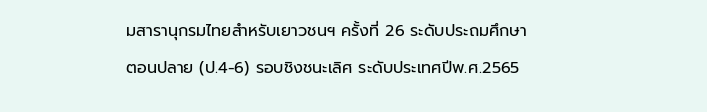มสารานุกรมไทยสำหรับเยาวชนฯ ครั้งที่ 26 ระดับประถมศึกษาตอนปลาย (ป.4-6) รอบชิงชนะเลิศ ระดับประเทศปีพ.ศ.2565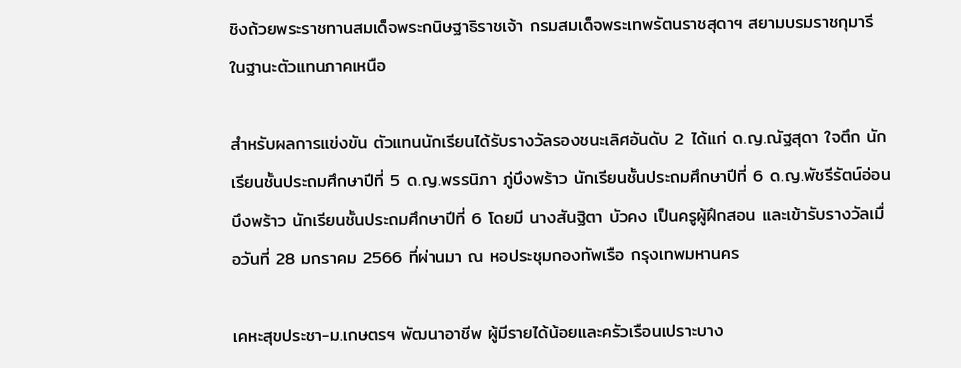ชิงถ้วยพระราชทานสมเด็จพระกนิษฐาธิราชเจ้า กรมสมเด็จพระเทพรัตนราชสุดาฯ สยามบรมราชกุมารี ในฐานะตัวแทนภาคเหนือ

สำหรับผลการแข่งขัน ตัวแทนนักเรียนได้รับรางวัลรองชนะเลิศอันดับ 2 ได้แก่ ด.ญ.ณัฐสุดา ใจตึก นักเรียนชั้นประถมศึกษาปีที่ 5 ด.ญ.พรรนิภา ภู่บึงพร้าว นักเรียนชั้นประถมศึกษาปีที่ 6 ด.ญ.พัชรีรัตน์อ่อนบึงพร้าว นักเรียนชั้นประถมศึกษาปีที่ 6 โดยมี นางสันฐิตา บัวคง เป็นครูผู้ฝึกสอน และเข้ารับรางวัลเมื่อวันที่ 28 มกราคม 2566 ที่ผ่านมา ณ หอประชุมกองทัพเรือ กรุงเทพมหานคร

เคหะสุขประชา-ม.เกษตรฯ พัฒนาอาชีพ ผู้มีรายได้น้อยและครัวเรือนเปราะบาง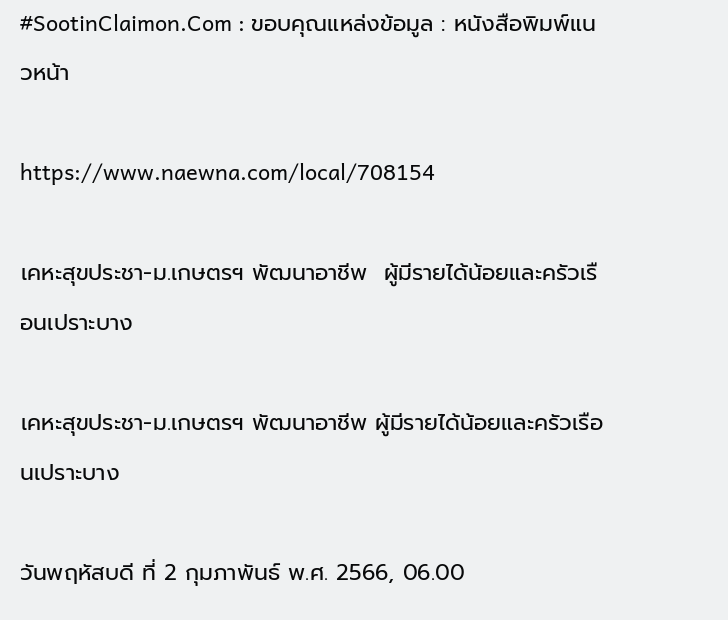#SootinClaimon.Com : ขอบคุณแหล่งข้อมูล : หนังสือพิมพ์แนวหน้า

https://www.naewna.com/local/708154

เคหะสุขประชา-ม.เกษตรฯ พัฒนาอาชีพ  ผู้มีรายได้น้อยและครัวเรือนเปราะบาง

เคหะสุขประชา-ม.เกษตรฯ พัฒนาอาชีพ ผู้มีรายได้น้อยและครัวเรือนเปราะบาง

วันพฤหัสบดี ที่ 2 กุมภาพันธ์ พ.ศ. 2566, 06.00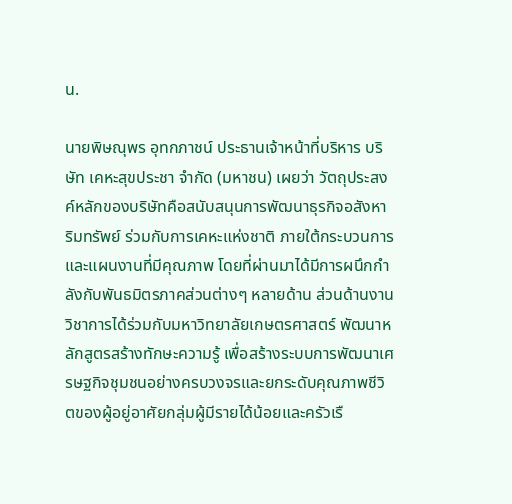น.

นายพิษณุพร อุทกภาชน์ ประธานเจ้าหน้าที่บริหาร บริษัท เคหะสุขประชา จำกัด (มหาชน) เผยว่า วัตถุประสงค์หลักของบริษัทคือสนับสนุนการพัฒนาธุรกิจอสังหาริมทรัพย์ ร่วมกับการเคหะแห่งชาติ ภายใต้กระบวนการและแผนงานที่มีคุณภาพ โดยที่ผ่านมาได้มีการผนึกกำลังกับพันธมิตรภาคส่วนต่างๆ หลายด้าน ส่วนด้านงานวิชาการได้ร่วมกับมหาวิทยาลัยเกษตรศาสตร์ พัฒนาหลักสูตรสร้างทักษะความรู้ เพื่อสร้างระบบการพัฒนาเศรษฐกิจชุมชนอย่างครบวงจรและยกระดับคุณภาพชีวิตของผู้อยู่อาศัยกลุ่มผู้มีรายได้น้อยและครัวเรื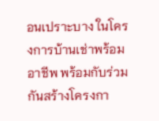อนเปราะบาง ในโครงการบ้านเช่าพร้อมอาชีพ พร้อมกับร่วมกันสร้างโครงกา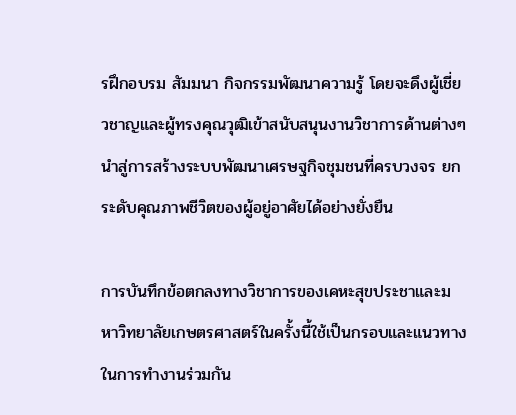รฝึกอบรม สัมมนา กิจกรรมพัฒนาความรู้ โดยจะดึงผู้เชี่ยวชาญและผู้ทรงคุณวุฒิเข้าสนับสนุนงานวิชาการด้านต่างๆ นำสู่การสร้างระบบพัฒนาเศรษฐกิจชุมชนที่ครบวงจร ยกระดับคุณภาพชีวิตของผู้อยู่อาศัยได้อย่างยั่งยืน

การบันทึกข้อตกลงทางวิชาการของเคหะสุขประชาและมหาวิทยาลัยเกษตรศาสตร์ในครั้งนี้ใช้เป็นกรอบและแนวทางในการทำงานร่วมกัน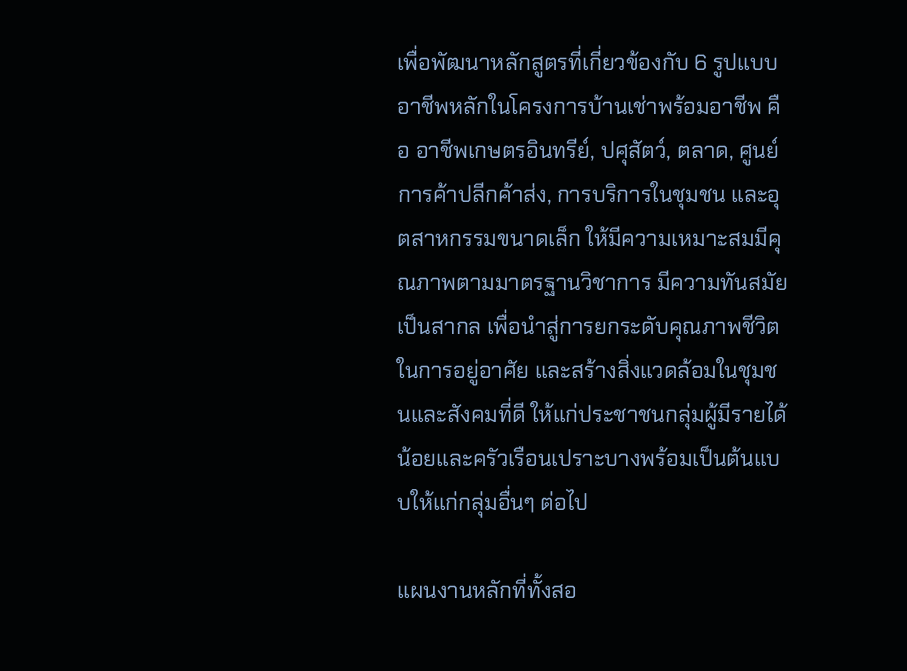เพื่อพัฒนาหลักสูตรที่เกี่ยวข้องกับ 6 รูปแบบอาชีพหลักในโครงการบ้านเช่าพร้อมอาชีพ คือ อาชีพเกษตรอินทรีย์, ปศุสัตว์, ตลาด, ศูนย์การค้าปลีกค้าส่ง, การบริการในชุมชน และอุตสาหกรรมขนาดเล็ก ให้มีความเหมาะสมมีคุณภาพตามมาตรฐานวิชาการ มีความทันสมัยเป็นสากล เพื่อนำสู่การยกระดับคุณภาพชีวิตในการอยู่อาศัย และสร้างสิ่งแวดล้อมในชุมชนและสังคมที่ดี ให้แก่ประชาชนกลุ่มผู้มีรายได้น้อยและครัวเรือนเปราะบางพร้อมเป็นต้นแบบให้แก่กลุ่มอื่นๆ ต่อไป

แผนงานหลักที่ทั้งสอ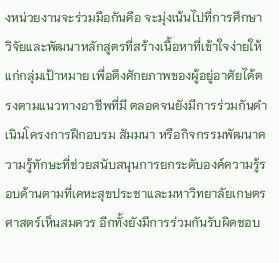งหน่วยงานจะร่วมมือกันคือ จะมุ่งเน้นไปที่การศึกษาวิจัยและพัฒนาหลักสูตรที่สร้างเนื้อหาที่เข้าใจง่ายให้แก่กลุ่มเป้าหมาย เพื่อดึงศักยภาพของผู้อยู่อาศัยได้ตรงตามแนวทางอาชีพที่มี ตลอดจนยังมีการร่วมกันดำเนินโครงการฝึกอบรม สัมมนา หรือกิจกรรมพัฒนาความรู้ทักษะที่ช่วยสนับสนุนการยกระดับองค์ความรู้รอบด้านตามที่เคหะสุขประชาและมหาวิทยาลัยเกษตรศาสตร์เห็นสมควร อีกทั้งยังมีการร่วมกันรับผิดชอบ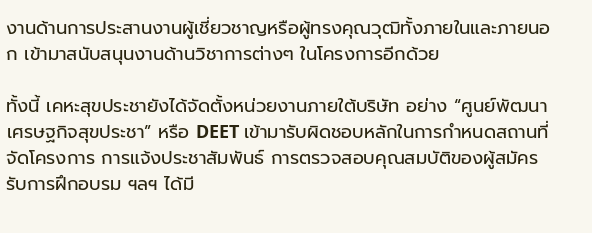งานด้านการประสานงานผู้เชี่ยวชาญหรือผู้ทรงคุณวุฒิทั้งภายในและภายนอก เข้ามาสนับสนุนงานด้านวิชาการต่างๆ ในโครงการอีกด้วย

ทั้งนี้ เคหะสุขประชายังได้จัดตั้งหน่วยงานภายใต้บริษัท อย่าง “ศูนย์พัฒนาเศรษฐกิจสุขประชา” หรือ DEET เข้ามารับผิดชอบหลักในการกำหนดสถานที่จัดโครงการ การแจ้งประชาสัมพันธ์ การตรวจสอบคุณสมบัติของผู้สมัครรับการฝึกอบรม ฯลฯ ได้มี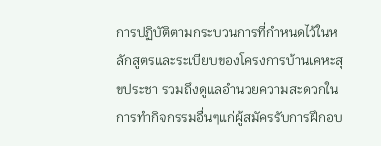การปฏิบัติตามกระบวนการที่กำหนดไว้ในหลักสูตรและระเบียบของโครงการบ้านเคหะสุขประชา รวมถึงดูแลอำนวยความสะดวกในการทำกิจกรรมอื่นๆแก่ผู้สมัครรับการฝึกอบ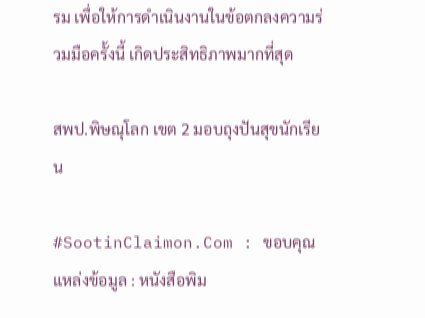รม เพื่อให้การดำเนินงานในข้อตกลงความร่วมมือครั้งนี้ เกิดประสิทธิภาพมากที่สุด

สพป.พิษณุโลก เขต 2 มอบถุงปันสุขนักเรียน

#SootinClaimon.Com : ขอบคุณแหล่งข้อมูล : หนังสือพิม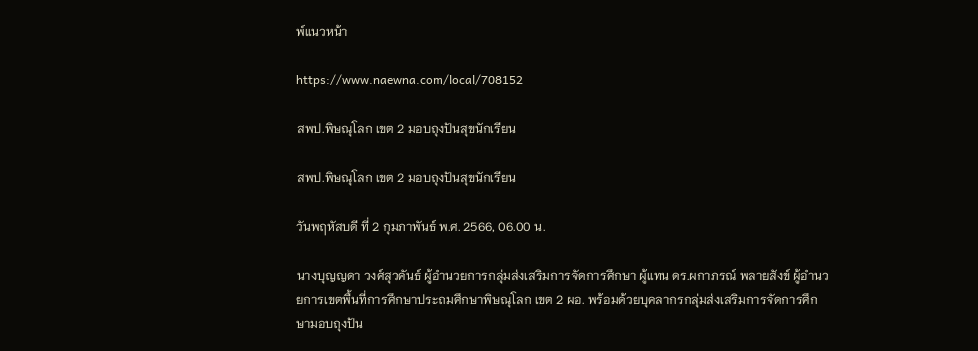พ์แนวหน้า

https://www.naewna.com/local/708152

สพป.พิษณุโลก เขต 2 มอบถุงปันสุขนักเรียน

สพป.พิษณุโลก เขต 2 มอบถุงปันสุขนักเรียน

วันพฤหัสบดี ที่ 2 กุมภาพันธ์ พ.ศ. 2566, 06.00 น.

นางบุญญดา วงศ์สุวคันธ์ ผู้อำนวยการกลุ่มส่งเสริมการจัดการศึกษา ผู้แทน ดร.ผกาภรณ์ พลายสังข์ ผู้อำนวยการเขตพื้นที่การศึกษาประถมศึกษาพิษณุโลก เขต 2 ผอ. พร้อมด้วยบุคลากรกลุ่มส่งเสริมการจัดการศึกษามอบถุงปัน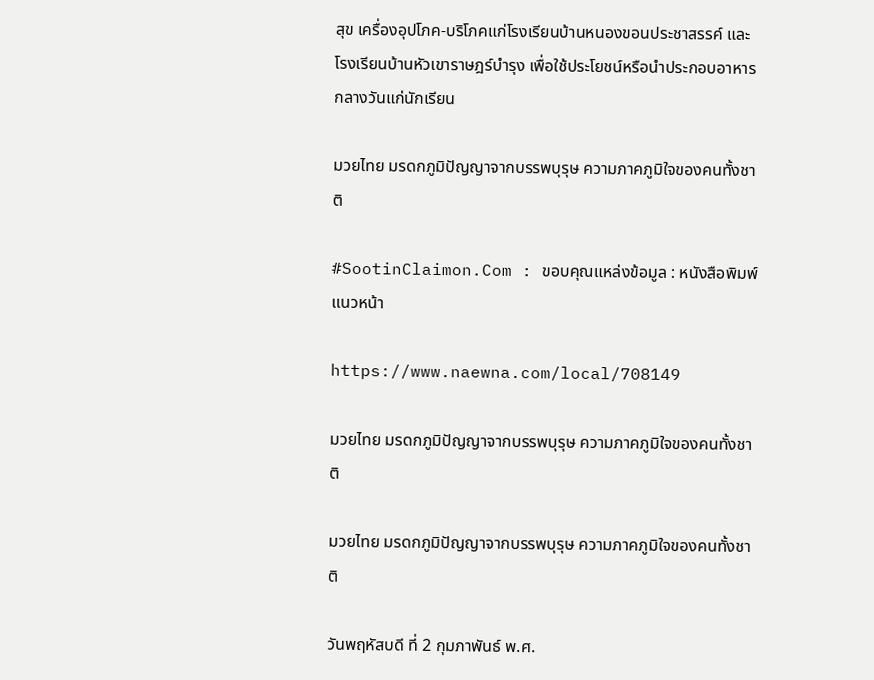สุข เครื่องอุปโภค-บริโภคแก่โรงเรียนบ้านหนองขอนประชาสรรค์ และโรงเรียนบ้านหัวเขาราษฎร์บำรุง เพื่อใช้ประโยชน์หรือนำประกอบอาหารกลางวันแก่นักเรียน

มวยไทย มรดกภูมิปัญญาจากบรรพบุรุษ ความภาคภูมิใจของคนทั้งชาติ

#SootinClaimon.Com : ขอบคุณแหล่งข้อมูล : หนังสือพิมพ์แนวหน้า

https://www.naewna.com/local/708149

มวยไทย มรดกภูมิปัญญาจากบรรพบุรุษ ความภาคภูมิใจของคนทั้งชาติ

มวยไทย มรดกภูมิปัญญาจากบรรพบุรุษ ความภาคภูมิใจของคนทั้งชาติ

วันพฤหัสบดี ที่ 2 กุมภาพันธ์ พ.ศ.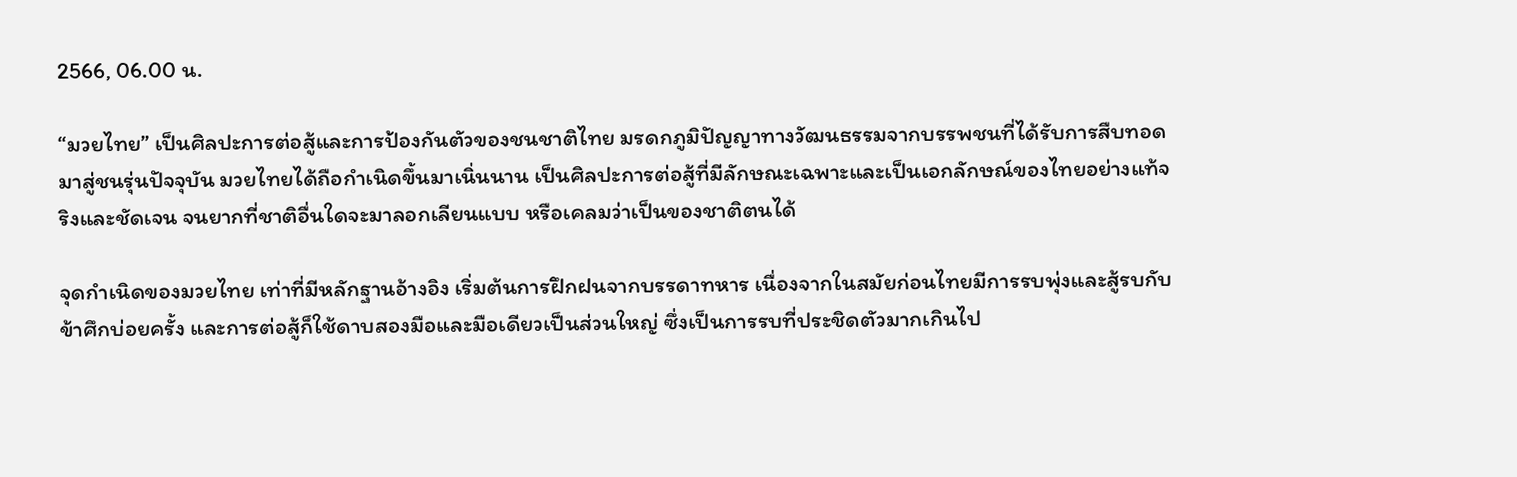2566, 06.00 น.

“มวยไทย” เป็นศิลปะการต่อสู้และการป้องกันตัวของชนชาติไทย มรดกภูมิปัญญาทางวัฒนธรรมจากบรรพชนที่ได้รับการสืบทอดมาสู่ชนรุ่นปัจจุบัน มวยไทยได้ถือกำเนิดขึ้นมาเนิ่นนาน เป็นศิลปะการต่อสู้ที่มีลักษณะเฉพาะและเป็นเอกลักษณ์ของไทยอย่างแท้จริงและชัดเจน จนยากที่ชาติอื่นใดจะมาลอกเลียนแบบ หรือเคลมว่าเป็นของชาติตนได้

จุดกำเนิดของมวยไทย เท่าที่มีหลักฐานอ้างอิง เริ่มต้นการฝึกฝนจากบรรดาทหาร เนื่องจากในสมัยก่อนไทยมีการรบพุ่งและสู้รบกับข้าศึกบ่อยครั้ง และการต่อสู้ก็ใช้ดาบสองมือและมือเดียวเป็นส่วนใหญ่ ซึ่งเป็นการรบที่ประชิดตัวมากเกินไป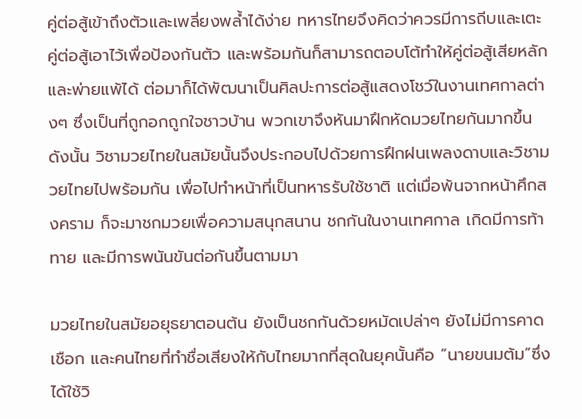คู่ต่อสู้เข้าถึงตัวและเพลี่ยงพล้ำได้ง่าย ทหารไทยจึงคิดว่าควรมีการถีบและเตะคู่ต่อสู้เอาไว้เพื่อป้องกันตัว และพร้อมกันก็สามารถตอบโต้ทำให้คู่ต่อสู้เสียหลักและพ่ายแพ้ได้ ต่อมาก็ได้พัฒนาเป็นศิลปะการต่อสู้แสดงโชว์ในงานเทศกาลต่างๆ ซึ่งเป็นที่ถูกอกถูกใจชาวบ้าน พวกเขาจึงหันมาฝึกหัดมวยไทยกันมากขึ้น ดังนั้น วิชามวยไทยในสมัยนั้นจึงประกอบไปด้วยการฝึกฝนเพลงดาบและวิชามวยไทยไปพร้อมกัน เพื่อไปทำหน้าที่เป็นทหารรับใช้ชาติ แต่เมื่อพ้นจากหน้าศึกสงคราม ก็จะมาชกมวยเพื่อความสนุกสนาน ชกกันในงานเทศกาล เกิดมีการท้าทาย และมีการพนันขันต่อกันขึ้นตามมา

มวยไทยในสมัยอยุธยาตอนต้น ยังเป็นชกกันด้วยหมัดเปล่าๆ ยังไม่มีการคาดเชือก และคนไทยที่ทำชื่อเสียงให้กับไทยมากที่สุดในยุคนั้นคือ “นายขนมต้ม”ซึ่งได้ใช้วิ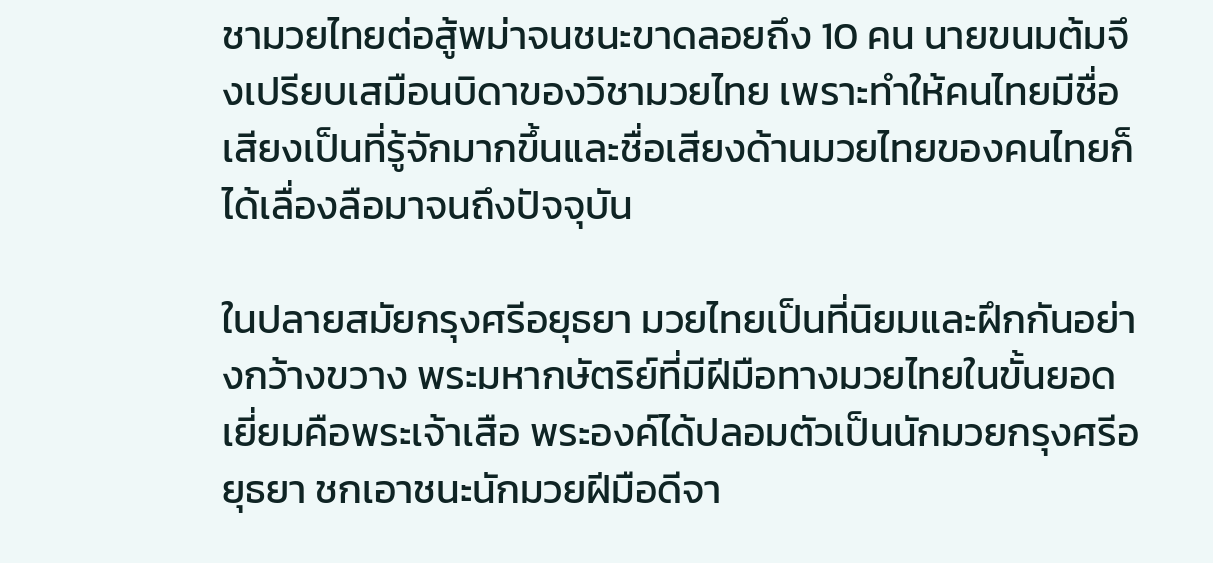ชามวยไทยต่อสู้พม่าจนชนะขาดลอยถึง 10 คน นายขนมต้มจึงเปรียบเสมือนบิดาของวิชามวยไทย เพราะทำให้คนไทยมีชื่อเสียงเป็นที่รู้จักมากขึ้นและชื่อเสียงด้านมวยไทยของคนไทยก็ได้เลื่องลือมาจนถึงปัจจุบัน

ในปลายสมัยกรุงศรีอยุธยา มวยไทยเป็นที่นิยมและฝึกกันอย่างกว้างขวาง พระมหากษัตริย์ที่มีฝีมือทางมวยไทยในขั้นยอดเยี่ยมคือพระเจ้าเสือ พระองค์ได้ปลอมตัวเป็นนักมวยกรุงศรีอยุธยา ชกเอาชนะนักมวยฝีมือดีจา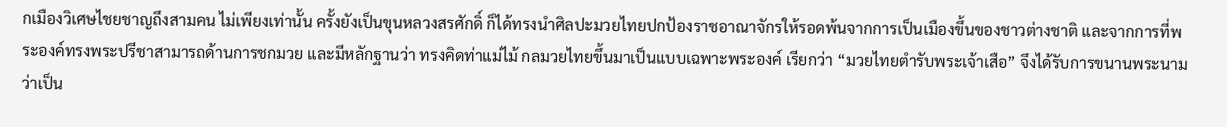กเมืองวิเศษไชยชาญถึงสามคน ไม่เพียงเท่านั้น ครั้งยังเป็นขุนหลวงสรศักดิ์ ก็ได้ทรงนำศิลปะมวยไทยปกป้องราชอาณาจักรให้รอดพ้นจากการเป็นเมืองขึ้นของชาวต่างชาติ และจากการที่พระองค์ทรงพระปรีชาสามารถด้านการชกมวย และมีหลักฐานว่า ทรงคิดท่าแม่ไม้ กลมวยไทยขึ้นมาเป็นแบบเฉพาะพระองค์ เรียกว่า “มวยไทยตำรับพระเจ้าเสือ” จึงได้รับการขนานพระนามว่าเป็น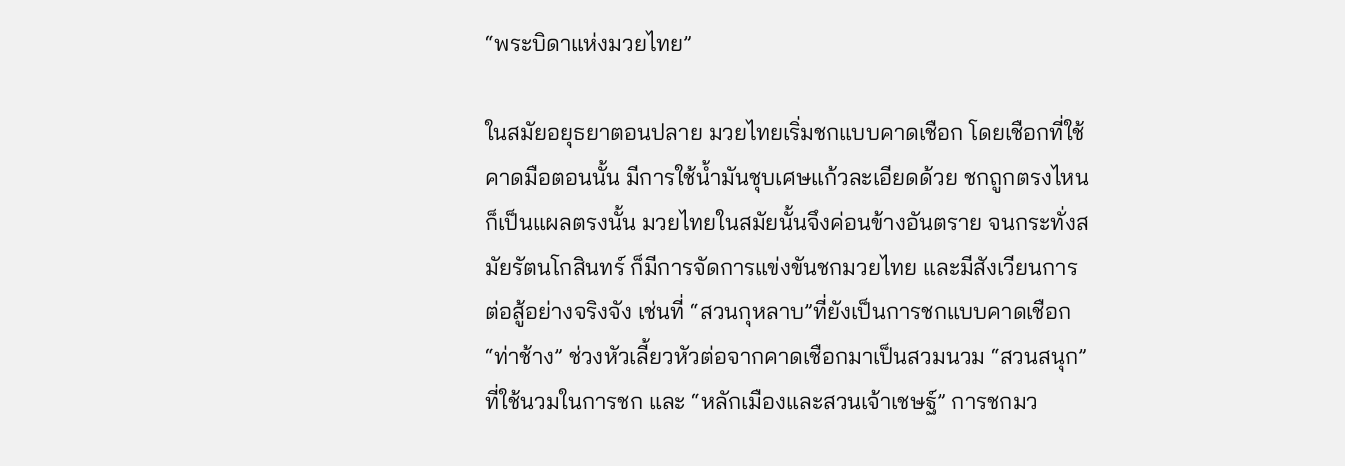“พระบิดาแห่งมวยไทย”

ในสมัยอยุธยาตอนปลาย มวยไทยเริ่มชกแบบคาดเชือก โดยเชือกที่ใช้คาดมือตอนนั้น มีการใช้น้ำมันชุบเศษแก้วละเอียดด้วย ชกถูกตรงไหนก็เป็นแผลตรงนั้น มวยไทยในสมัยนั้นจึงค่อนข้างอันตราย จนกระทั่งสมัยรัตนโกสินทร์ ก็มีการจัดการแข่งขันชกมวยไทย และมีสังเวียนการต่อสู้อย่างจริงจัง เช่นที่ “สวนกุหลาบ”ที่ยังเป็นการชกแบบคาดเชือก “ท่าช้าง” ช่วงหัวเลี้ยวหัวต่อจากคาดเชือกมาเป็นสวมนวม “สวนสนุก” ที่ใช้นวมในการชก และ “หลักเมืองและสวนเจ้าเชษฐ์” การชกมว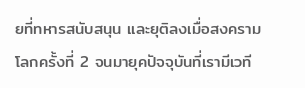ยที่ทหารสนับสนุน และยุติลงเมื่อสงครามโลกครั้งที่ 2 จนมายุคปัจจุบันที่เรามีเวที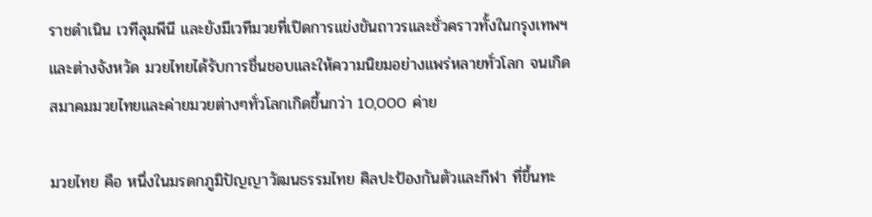ราชดำเนิน เวทีลุมพีนี และยังมีเวทีมวยที่เปิดการแข่งขันถาวรและชั่วคราวทั้งในกรุงเทพฯและต่างจังหวัด มวยไทยได้รับการชื่นชอบและให้ความนิยมอย่างแพร่หลายทั่วโลก จนเกิดสมาคมมวยไทยและค่ายมวยต่างๆทั่วโลกเกิดขึ้นกว่า 10,000 ค่าย

มวยไทย คือ หนึ่งในมรดกภูมิปัญญาวัฒนธรรมไทย ศิลปะป้องกันตัวและกีฬา ที่ขึ้นทะ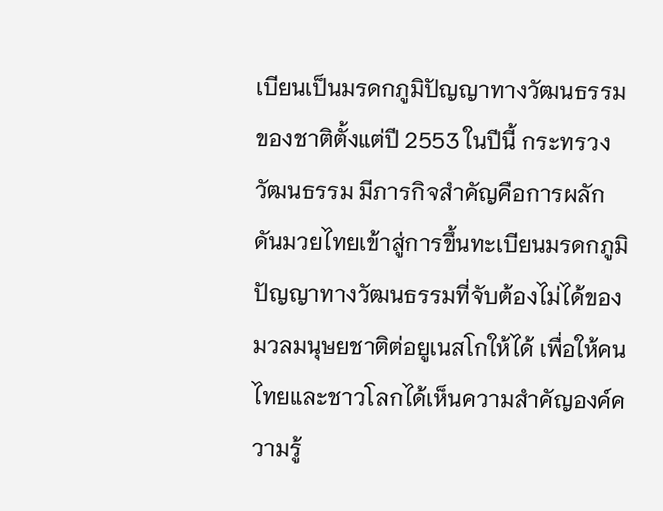เบียนเป็นมรดกภูมิปัญญาทางวัฒนธรรมของชาติตั้งแต่ปี 2553 ในปีนี้ กระทรวงวัฒนธรรม มีภารกิจสำคัญคือการผลักดันมวยไทยเข้าสู่การขึ้นทะเบียนมรดกภูมิปัญญาทางวัฒนธรรมที่จับต้องไม่ได้ของมวลมนุษยชาติต่อยูเนสโกให้ได้ เพื่อให้คนไทยและชาวโลกได้เห็นความสำคัญองค์ความรู้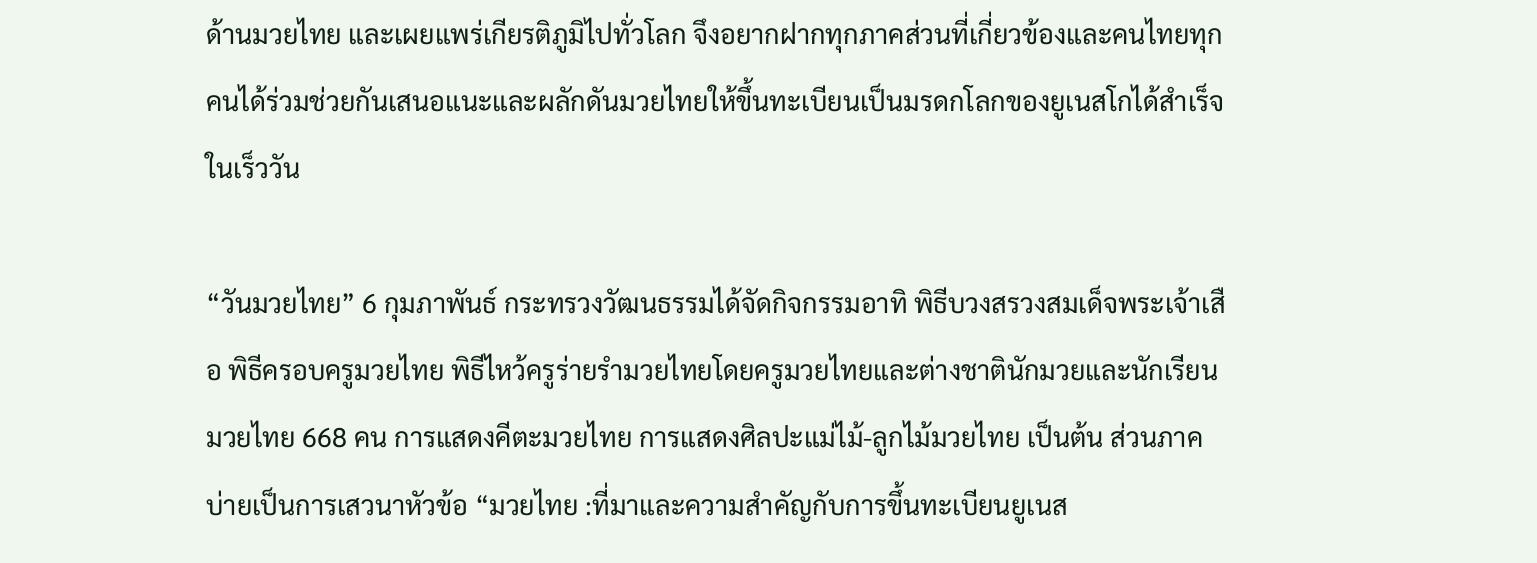ด้านมวยไทย และเผยแพร่เกียรติภูมิไปทั่วโลก จึงอยากฝากทุกภาคส่วนที่เกี่ยวข้องและคนไทยทุกคนได้ร่วมช่วยกันเสนอแนะและผลักดันมวยไทยให้ขึ้นทะเบียนเป็นมรดกโลกของยูเนสโกได้สำเร็จในเร็ววัน

“วันมวยไทย” 6 กุมภาพันธ์ กระทรวงวัฒนธรรมได้จัดกิจกรรมอาทิ พิธีบวงสรวงสมเด็จพระเจ้าเสือ พิธีครอบครูมวยไทย พิธีไหว้ครูร่ายรำมวยไทยโดยครูมวยไทยและต่างชาตินักมวยและนักเรียนมวยไทย 668 คน การแสดงคีตะมวยไทย การแสดงศิลปะแม่ไม้-ลูกไม้มวยไทย เป็นต้น ส่วนภาคบ่ายเป็นการเสวนาหัวข้อ “มวยไทย :ที่มาและความสำคัญกับการขึ้นทะเบียนยูเนส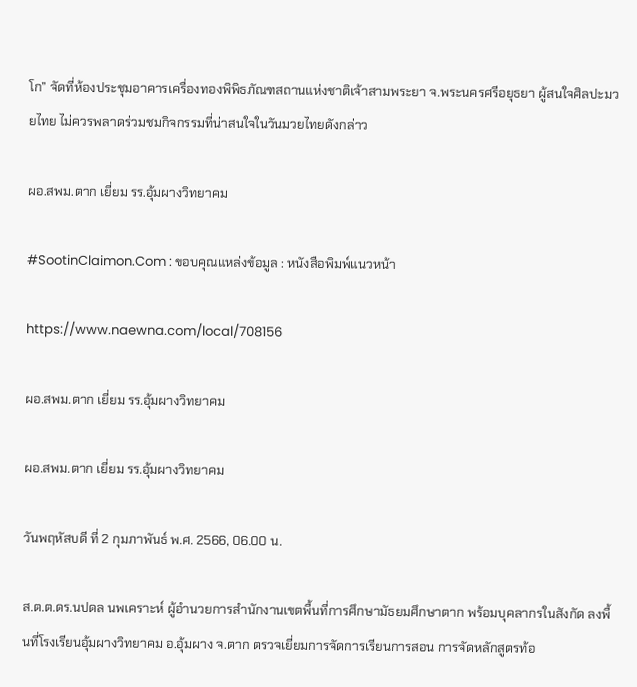โก” จัดที่ห้องประชุมอาคารเครื่องทองพิพิธภัณฑสถานแห่งชาติเจ้าสามพระยา จ.พระนครศรีอยุธยา ผู้สนใจศิลปะมวยไทย ไม่ควรพลาดร่วมชมกิจกรรมที่น่าสนใจในวันมวยไทยดังกล่าว

ผอ.สพม.ตาก เยี่ยม รร.อุ้มผางวิทยาคม

#SootinClaimon.Com : ขอบคุณแหล่งข้อมูล : หนังสือพิมพ์แนวหน้า

https://www.naewna.com/local/708156

ผอ.สพม.ตาก เยี่ยม รร.อุ้มผางวิทยาคม

ผอ.สพม.ตาก เยี่ยม รร.อุ้มผางวิทยาคม

วันพฤหัสบดี ที่ 2 กุมภาพันธ์ พ.ศ. 2566, 06.00 น.

ส.ต.ต.ดร.นปดล นพเคราะห์ ผู้อำนวยการสำนักงานเขตพื้นที่การศึกษามัธยมศึกษาตาก พร้อมบุคลากรในสังกัด ลงพื้นที่โรงเรียนอุ้มผางวิทยาคม อ.อุ้มผาง จ.ตาก ตรวจเยี่ยมการจัดการเรียนการสอน การจัดหลักสูตรท้อ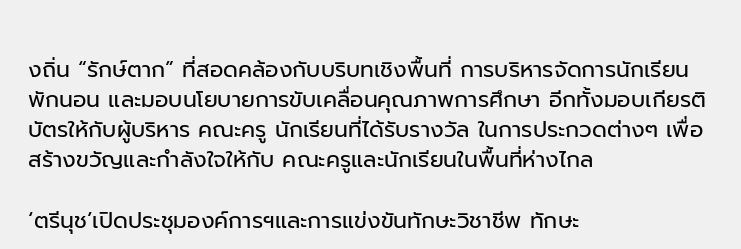งถิ่น “รักษ์ตาก” ที่สอดคล้องกับบริบทเชิงพื้นที่ การบริหารจัดการนักเรียนพักนอน และมอบนโยบายการขับเคลื่อนคุณภาพการศึกษา อีกทั้งมอบเกียรติบัตรให้กับผู้บริหาร คณะครู นักเรียนที่ได้รับรางวัล ในการประกวดต่างๆ เพื่อสร้างขวัญและกำลังใจให้กับ คณะครูและนักเรียนในพื้นที่ห่างไกล

‘ตรีนุช’เปิดประชุมองค์การฯและการแข่งขันทักษะวิชาชีพ ทักษะ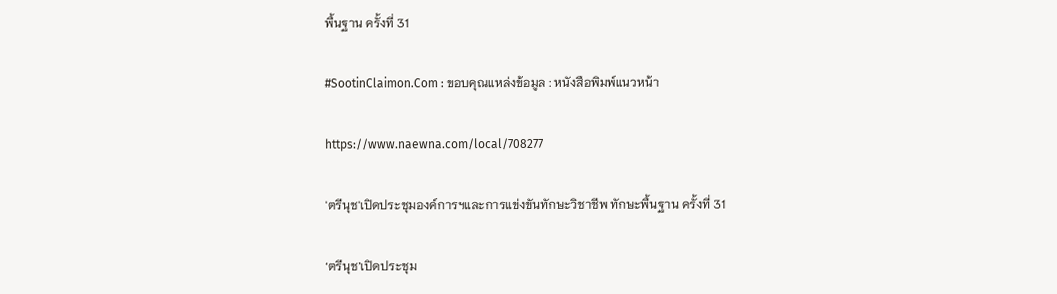พื้นฐาน ครั้งที่ 31

#SootinClaimon.Com : ขอบคุณแหล่งข้อมูล : หนังสือพิมพ์แนวหน้า

https://www.naewna.com/local/708277

'ตรีนุช'เปิดประชุมองค์การฯและการแข่งขันทักษะวิชาชีพ ทักษะพื้นฐาน ครั้งที่ 31

‘ตรีนุช’เปิดประชุม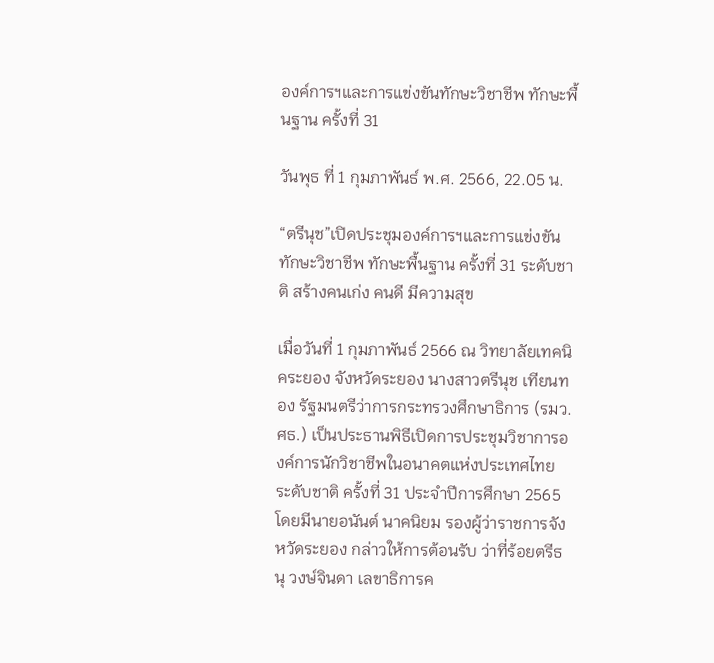องค์การฯและการแข่งขันทักษะวิชาชีพ ทักษะพื้นฐาน ครั้งที่ 31

วันพุธ ที่ 1 กุมภาพันธ์ พ.ศ. 2566, 22.05 น.

“ตรีนุช”เปิดประชุมองค์การฯและการแข่งขันทักษะวิชาชีพ ทักษะพื้นฐาน ครั้งที่ 31 ระดับชาติ สร้างคนเก่ง คนดี มีความสุข

เมื่อวันที่ 1 กุมภาพันธ์ 2566 ณ วิทยาลัยเทคนิคระยอง จังหวัดระยอง นางสาวตรีนุช เทียนทอง รัฐมนตรีว่าการกระทรวงศึกษาธิการ (รมว.ศธ.) เป็นประธานพิธีเปิดการประชุมวิชาการองค์การนักวิชาชีพในอนาคตแห่งประเทศไทย ระดับชาติ ครั้งที่ 31 ประจำปีการศึกษา 2565 โดยมีนายอนันต์ นาคนิยม รองผู้ว่าราชการจังหวัดระยอง กล่าวให้การต้อนรับ ว่าที่ร้อยตรีธนุ วงษ์จินดา เลขาธิการค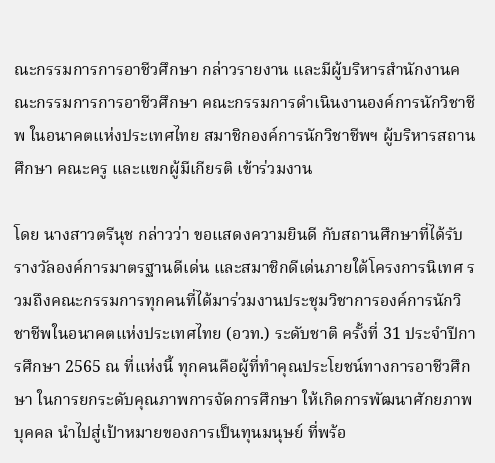ณะกรรมการการอาชีวศึกษา กล่าวรายงาน และมีผู้บริหารสำนักงานคณะกรรมการการอาชีวศึกษา คณะกรรมการดำเนินงานองค์การนักวิชาชีพ ในอนาคตแห่งประเทศไทย สมาชิกองค์การนักวิชาชีพฯ ผู้บริหารสถานศึกษา คณะครู และแขกผู้มีเกียรติ เข้าร่วมงาน

โดย นางสาวตรีนุช กล่าวว่า ขอแสดงความยินดี กับสถานศึกษาที่ได้รับรางวัลองค์การมาตรฐานดีเด่น และสมาชิกดีเด่นภายใต้โครงการนิเทศ รวมถึงคณะกรรมการทุกคนที่ได้มาร่วมงานประชุมวิชาการองค์การนักวิชาชีพในอนาคตแห่งประเทศไทย (อวท.) ระดับชาติ ครั้งที่ 31 ประจำปีการศึกษา 2565 ณ ที่แห่งนี้ ทุกคนคือผู้ที่ทำคุณประโยชน์ทางการอาชีวศึกษา ในการยกระดับคุณภาพการจัดการศึกษา ให้เกิดการพัฒนาศักยภาพบุคคล นำไปสู่เป้าหมายของการเป็นทุนมนุษย์ ที่พร้อ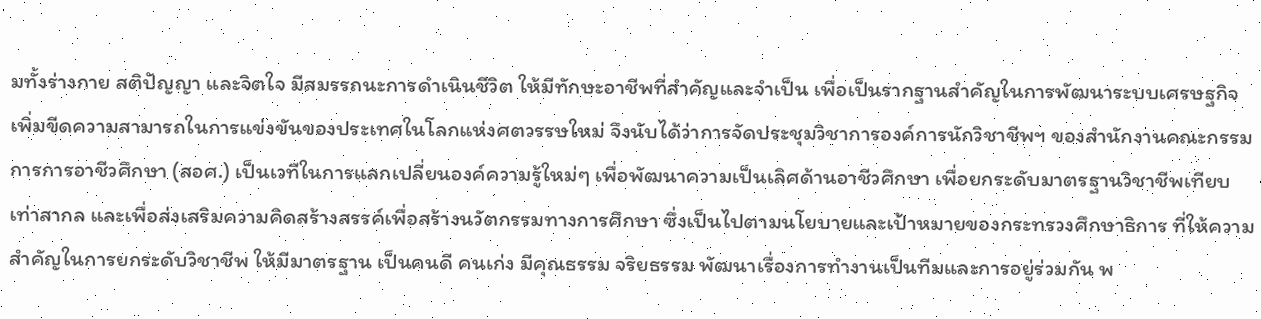มทั้งร่างกาย สติปัญญา และจิตใจ มีสมรรถนะการดำเนินชีวิต ให้มีทักษะอาชีพที่สำคัญและจำเป็น เพื่อเป็นรากฐานสำคัญในการพัฒนาระบบเศรษฐกิจ เพิ่มขีดความสามารถในการแข่งขันของประเทศในโลกแห่งศตวรรษใหม่ จึงนับได้ว่าการจัดประชุมวิชาการองค์การนักวิชาชีพฯ ของสำนักงานคณะกรรมการการอาชีวศึกษา (สอศ.) เป็นเวทีในการแลกเปลี่ยนองค์ความรู้ใหม่ๆ เพื่อพัฒนาความเป็นเลิศด้านอาชีวศึกษา เพื่อยกระดับมาตรฐานวิชาชีพเทียบเท่าสากล และเพื่อส่งเสริมความคิดสร้างสรรค์เพื่อสร้างนวัตกรรมทางการศึกษา ซึ่งเป็นไปตามนโยบายและเป้าหมายของกระทรวงศึกษาธิการ ที่ให้ความสำคัญในการยกระดับวิชาชีพ ให้มีมาตรฐาน เป็นคนดี คนเก่ง มีคุณธรรม จริยธรรม พัฒนาเรื่องการทำงานเป็นทีมและการอยู่ร่วมกัน พ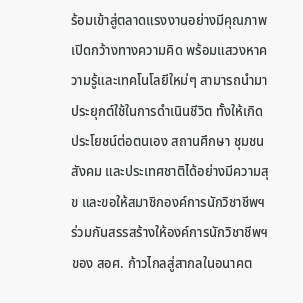ร้อมเข้าสู่ตลาดแรงงานอย่างมีคุณภาพ เปิดกว้างทางความคิด พร้อมแสวงหาความรู้และเทคโนโลยีใหม่ๆ สามารถนำมาประยุกต์ใช้ในการดำเนินชีวิต ทั้งให้เกิดประโยชน์ต่อตนเอง สถานศึกษา ชุมชน สังคม และประเทศชาติได้อย่างมีความสุข และขอให้สมาชิกองค์การนักวิชาชีพฯ ร่วมกันสรรสร้างให้องค์การนักวิชาชีพฯ ของ สอศ. ก้าวไกลสู่สากลในอนาคต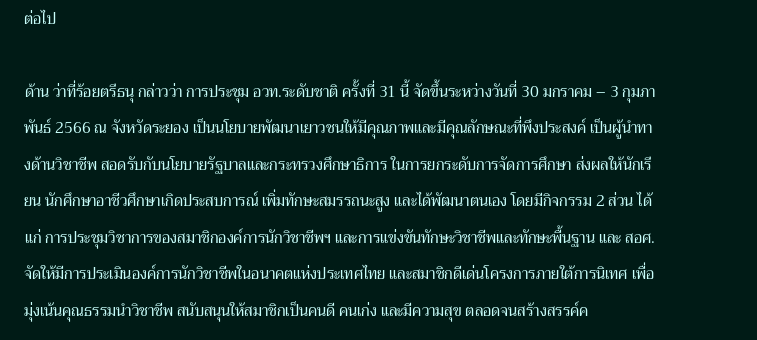ต่อไป

ด้าน ว่าที่ร้อยตรีธนุ กล่าวว่า การประชุม อวท.ระดับชาติ ครั้งที่ 31 นี้ จัดขึ้นระหว่างวันที่ 30 มกราคม – 3 กุมภาพันธ์ 2566 ณ จังหวัดระยอง เป็นนโยบายพัฒนาเยาวชนให้มีคุณภาพและมีคุณลักษณะที่พึงประสงค์ เป็นผู้นำทางด้านวิชาชีพ สอดรับกับนโยบายรัฐบาลและกระทรวงศึกษาธิการ ในการยกระดับการจัดการศึกษา ส่งผลให้นักเรียน นักศึกษาอาชีวศึกษาเกิดประสบการณ์ เพิ่มทักษะสมรรถนะสูง และได้พัฒนาตนเอง โดยมีกิจกรรม 2 ส่วน ได้แก่ การประชุมวิชาการของสมาชิกองค์การนักวิชาชีพฯ และการแข่งขันทักษะวิชาชีพและทักษะพื้นฐาน และ สอศ.จัดให้มีการประเมินองค์การนักวิชาชีพในอนาคตแห่งประเทศไทย และสมาชิกดีเด่นโครงการภายใต้การนิเทศ เพื่อมุ่งเน้นคุณธรรมนำวิชาชีพ สนับสนุนให้สมาชิกเป็นคนดี คนเก่ง และมีความสุข ตลอดจนสร้างสรรค์ค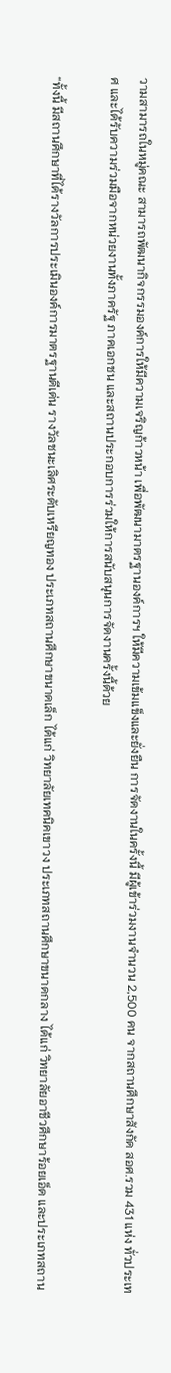วามสามารถในหมู่คณะ สามารถพัฒนากิจกรรมองค์การให้มีความเจริญก้าวหน้า เพื่อพัฒนามาตรฐานองค์การฯ ให้มีความเข้มแข็งและยั่งยืน การจัดงานในครั้งนี้ มีผู้เข้าร่วมงานจำนวน 2,500 คน จากสถานศึกษาสังกัด สอศ.รวม 431 แห่ง ทั่วประเทศ และได้รับความร่วมมือจากหน่วยงานทั้งภาครัฐ ภาคเอกชน และสถานประกอบการร่วมให้การสนับสนุนการจัดงานครั้งนี้ด้วย

“ทั้งนี้ มีสถานศึกษาที่ได้รางวัลการประเมินองค์การมาตรฐานดีเด่น รางวัลชนะเลิศระดับเหรียญทอง ประเภทสถานศึกษาขนาดเล็ก ได้แก่ วิทยาลัยเทคนิคเขาวง ประเภทสถานศึกษาขนาดกลาง ได้แก่ วิทยาลัยอาชีวศึกษาร้อยเอ็ด และประเภทสถาน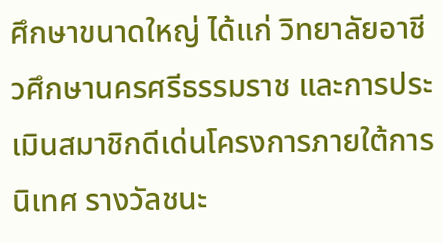ศึกษาขนาดใหญ่ ได้แก่ วิทยาลัยอาชีวศึกษานครศรีธรรมราช และการประเมินสมาชิกดีเด่นโครงการภายใต้การนิเทศ รางวัลชนะ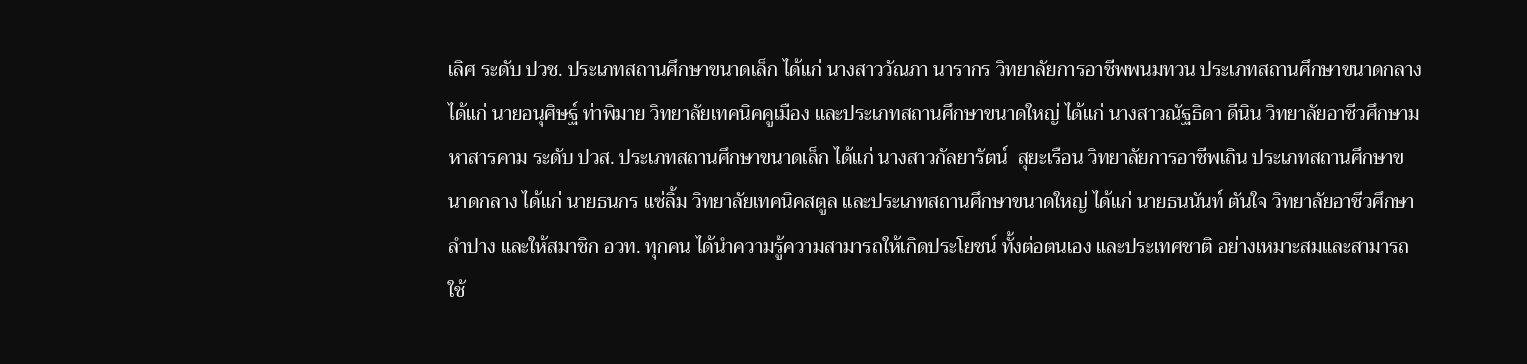เลิศ ระดับ ปวช. ประเภทสถานศึกษาขนาดเล็ก ได้แก่ นางสาววัณภา นารากร วิทยาลัยการอาชีพพนมทวน ประเภทสถานศึกษาขนาดกลาง ได้แก่ นายอนุศิษฐ์ ท่าพิมาย วิทยาลัยเทคนิคคูเมือง และประเภทสถานศึกษาขนาดใหญ่ ได้แก่ นางสาวณัฐธิดา ดีนิน วิทยาลัยอาชีวศึกษามหาสารคาม ระดับ ปวส. ประเภทสถานศึกษาขนาดเล็ก ได้แก่ นางสาวกัลยารัตน์  สุยะเรือน วิทยาลัยการอาชีพเถิน ประเภทสถานศึกษาขนาดกลาง ได้แก่ นายธนกร แซ่ลิ้ม วิทยาลัยเทคนิคสตูล และประเภทสถานศึกษาขนาดใหญ่ ได้แก่ นายธนนันท์ ตันใจ วิทยาลัยอาชีวศึกษาลำปาง และให้สมาชิก อวท. ทุกคน ได้นำความรู้ความสามารถให้เกิดประโยชน์ ทั้งต่อตนเอง และประเทศชาติ อย่างเหมาะสมและสามารถใช้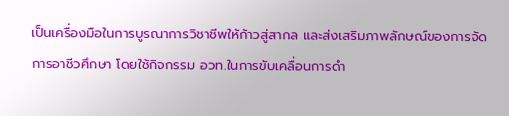เป็นเครื่องมือในการบูรณาการวิชาชีพให้ก้าวสู่สากล และส่งเสริมภาพลักษณ์ของการจัดการอาชีวศึกษา โดยใช้กิจกรรม อวท.ในการขับเคลื่อนการดำ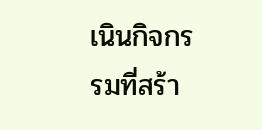เนินกิจกรรมที่สร้า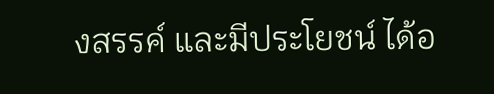งสรรค์ และมีประโยชน์ ได้อ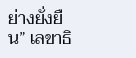ย่างยั่งยืน” เลขาธิ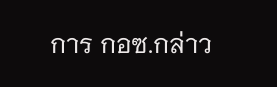การ กอซ.กล่าว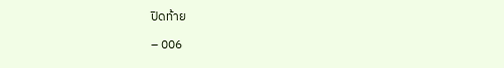ปิดท้าย

– 006